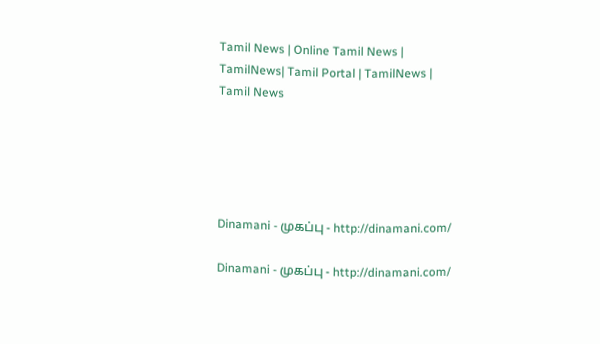Tamil News | Online Tamil News | TamilNews| Tamil Portal | TamilNews | Tamil News





Dinamani - முகப்பு - http://dinamani.com/

Dinamani - முகப்பு - http://dinamani.com/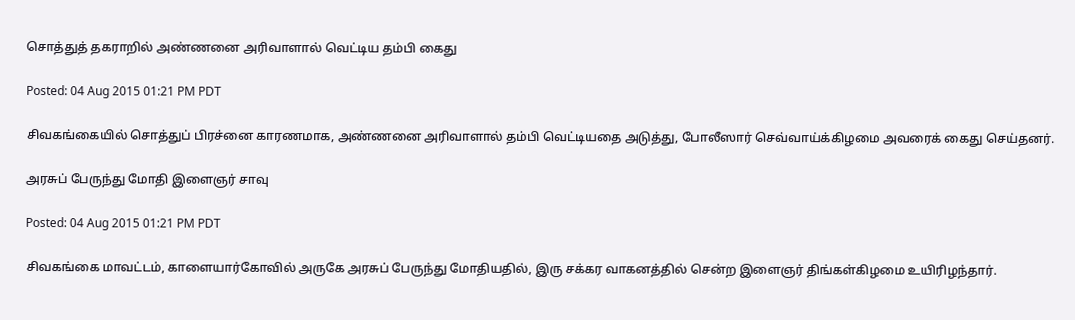சொத்துத் தகராறில் அண்ணனை அரிவாளால் வெட்டிய தம்பி கைது

Posted: 04 Aug 2015 01:21 PM PDT

சிவகங்கையில் சொத்துப் பிரச்னை காரணமாக, அண்ணனை அரிவாளால் தம்பி வெட்டியதை அடுத்து, போலீஸார் செவ்வாய்க்கிழமை அவரைக் கைது செய்தனர்.

அரசுப் பேருந்து மோதி இளைஞர் சாவு

Posted: 04 Aug 2015 01:21 PM PDT

சிவகங்கை மாவட்டம், காளையார்கோவில் அருகே அரசுப் பேருந்து மோதியதில், இரு சக்கர வாகனத்தில் சென்ற இளைஞர் திங்கள்கிழமை உயிரிழந்தார்.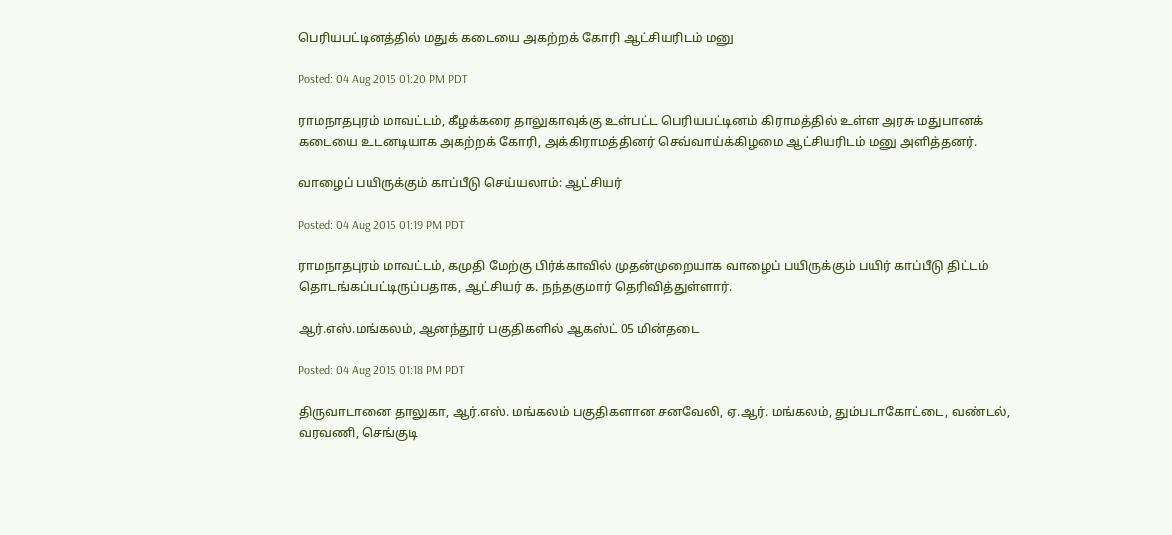பெரியபட்டினத்தில் மதுக் கடையை அகற்றக் கோரி ஆட்சியரிடம் மனு

Posted: 04 Aug 2015 01:20 PM PDT

ராமநாதபுரம் மாவட்டம், கீழக்கரை தாலுகாவுக்கு உள்பட்ட பெரியபட்டினம் கிராமத்தில் உள்ள அரசு மதுபானக் கடையை உடனடியாக அகற்றக் கோரி, அக்கிராமத்தினர் செவ்வாய்க்கிழமை ஆட்சியரிடம் மனு அளித்தனர்.

வாழைப் பயிருக்கும் காப்பீடு செய்யலாம்: ஆட்சியர்

Posted: 04 Aug 2015 01:19 PM PDT

ராமநாதபுரம் மாவட்டம், கமுதி மேற்கு பிர்க்காவில் முதன்முறையாக வாழைப் பயிருக்கும் பயிர் காப்பீடு திட்டம் தொடங்கப்பட்டிருப்பதாக, ஆட்சியர் க. நந்தகுமார் தெரிவித்துள்ளார்.

ஆர்.எஸ்.மங்கலம், ஆனந்தூர் பகுதிகளில் ஆகஸ்ட் 05 மின்தடை

Posted: 04 Aug 2015 01:18 PM PDT

திருவாடானை தாலுகா, ஆர்.எஸ். மங்கலம் பகுதிகளான சனவேலி, ஏ.ஆர். மங்கலம், தும்படாகோட்டை, வண்டல், வரவணி, செங்குடி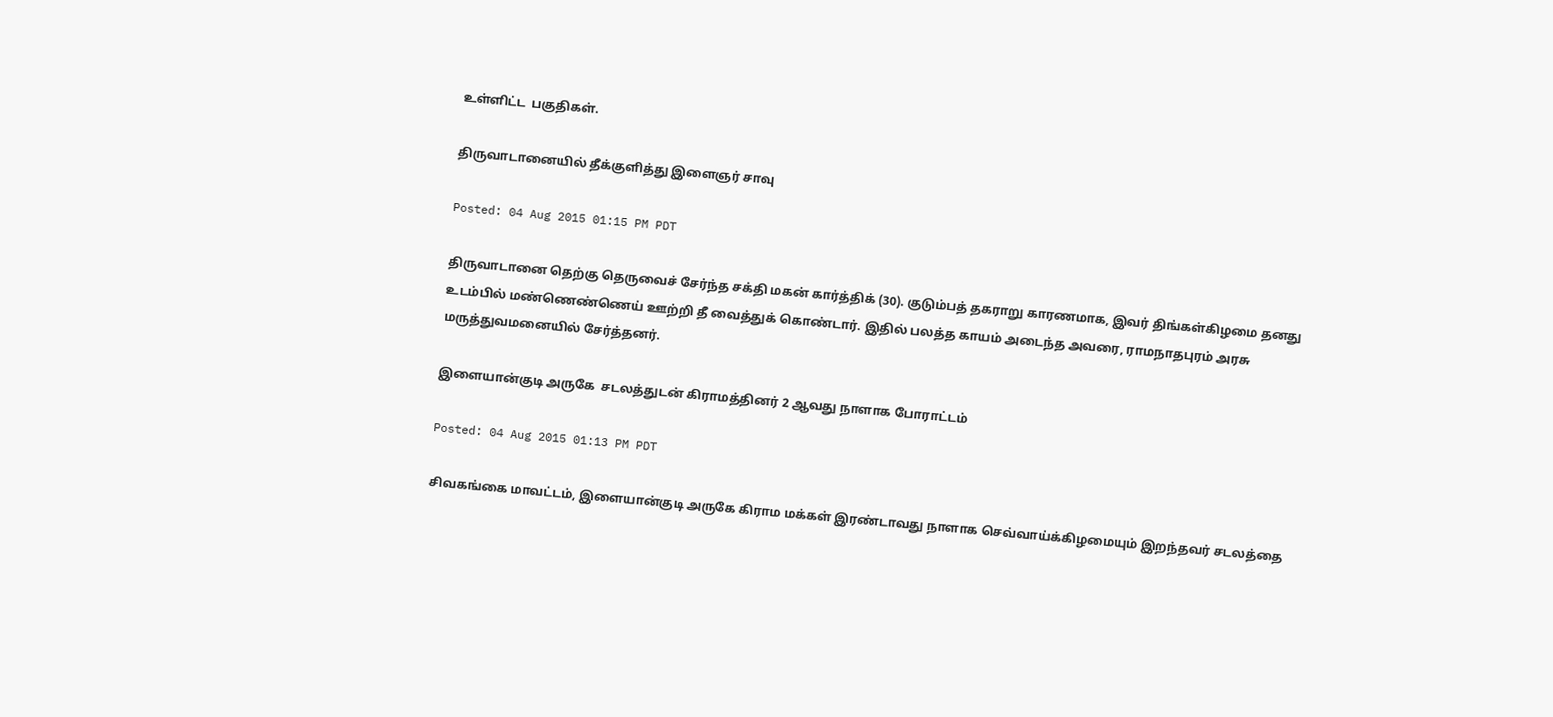உள்ளிட்ட  பகுதிகள்.

திருவாடானையில் தீக்குளித்து இளைஞர் சாவு

Posted: 04 Aug 2015 01:15 PM PDT

திருவாடானை தெற்கு தெருவைச் சேர்ந்த சக்தி மகன் கார்த்திக் (30). குடும்பத் தகராறு காரணமாக, இவர் திங்கள்கிழமை தனது உடம்பில் மண்ணெண்ணெய் ஊற்றி தீ வைத்துக் கொண்டார். இதில் பலத்த காயம் அடைந்த அவரை, ராமநாதபுரம் அரசு மருத்துவமனையில் சேர்த்தனர்.

இளையான்குடி அருகே  சடலத்துடன் கிராமத்தினர் 2 ஆவது நாளாக போராட்டம்

Posted: 04 Aug 2015 01:13 PM PDT

சிவகங்கை மாவட்டம், இளையான்குடி அருகே கிராம மக்கள் இரண்டாவது நாளாக செவ்வாய்க்கிழமையும் இறந்தவர் சடலத்தை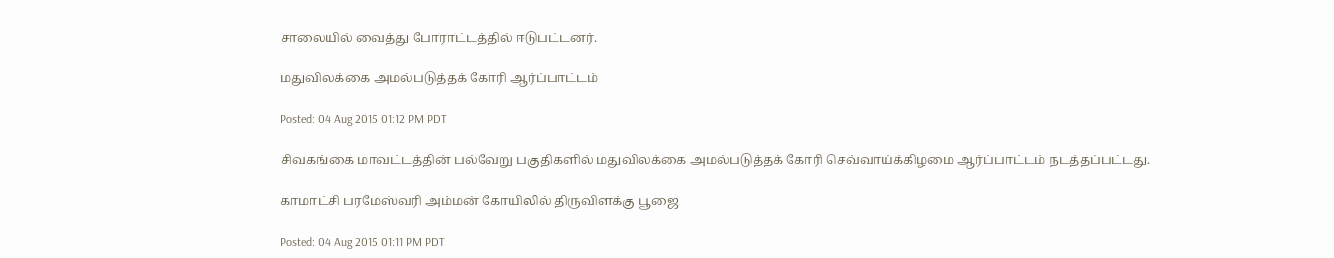சாலையில் வைத்து போராட்டத்தில் ஈடுபட்டனர்.

மதுவிலக்கை அமல்படுத்தக் கோரி ஆர்ப்பாட்டம்

Posted: 04 Aug 2015 01:12 PM PDT

சிவகங்கை மாவட்டத்தின் பல்வேறு பகுதிகளில் மதுவிலக்கை அமல்படுத்தக் கோரி செவ்வாய்க்கிழமை ஆர்ப்பாட்டம் நடத்தப்பட்டது.

காமாட்சி பரமேஸ்வரி அம்மன் கோயிலில் திருவிளக்கு பூஜை

Posted: 04 Aug 2015 01:11 PM PDT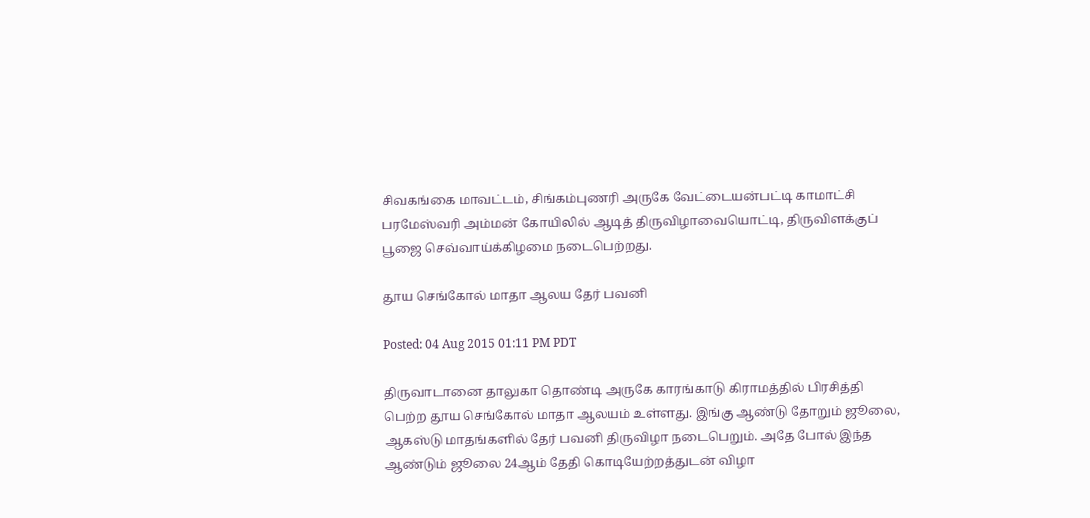சிவகங்கை மாவட்டம், சிங்கம்புணரி அருகே வேட்டையன்பட்டி காமாட்சி பரமேஸ்வரி அம்மன் கோயிலில் ஆடித் திருவிழாவையொட்டி, திருவிளக்குப் பூஜை செவ்வாய்க்கிழமை நடைபெற்றது.

தூய செங்கோல் மாதா ஆலய தேர் பவனி

Posted: 04 Aug 2015 01:11 PM PDT

திருவாடானை தாலுகா தொண்டி அருகே காரங்காடு கிராமத்தில் பிரசித்தி பெற்ற தூய செங்கோல் மாதா ஆலயம் உள்ளது. இங்கு ஆண்டு தோறும் ஜூலை, ஆகஸ்டு மாதங்களில் தேர் பவனி திருவிழா நடைபெறும். அதே போல் இந்த ஆண்டும் ஜூலை 24ஆம் தேதி கொடியேற்றத்துடன் விழா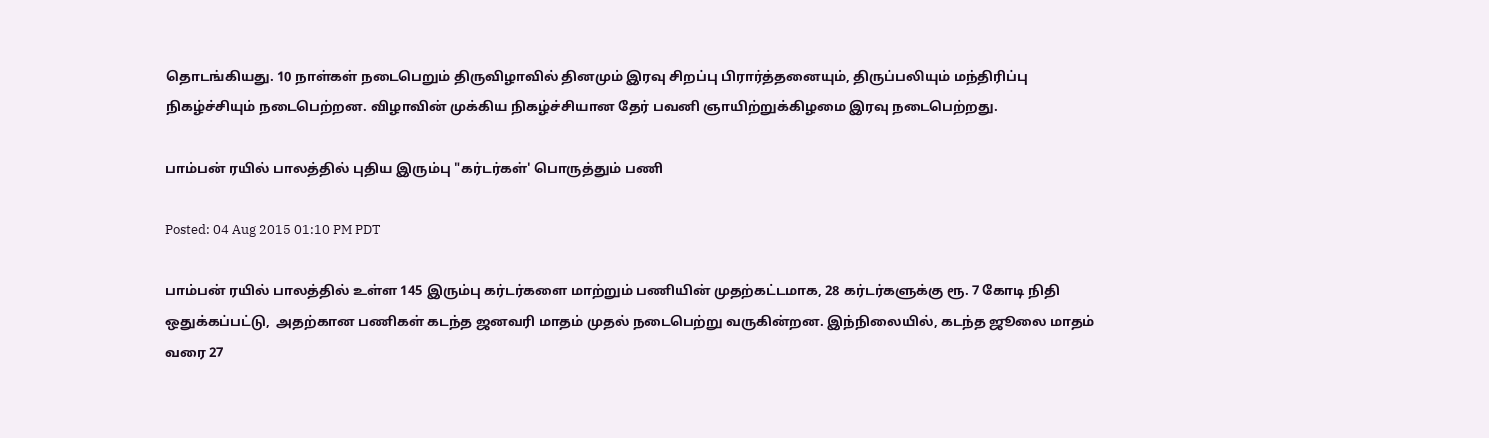தொடங்கியது. 10 நாள்கள் நடைபெறும் திருவிழாவில் தினமும் இரவு சிறப்பு பிரார்த்தனையும், திருப்பலியும் மந்திரிப்பு நிகழ்ச்சியும் நடைபெற்றன. விழாவின் முக்கிய நிகழ்ச்சியான தேர் பவனி ஞாயிற்றுக்கிழமை இரவு நடைபெற்றது.

பாம்பன் ரயில் பாலத்தில் புதிய இரும்பு "கர்டர்கள்' பொருத்தும் பணி

Posted: 04 Aug 2015 01:10 PM PDT

பாம்பன் ரயில் பாலத்தில் உள்ள 145 இரும்பு கர்டர்களை மாற்றும் பணியின் முதற்கட்டமாக, 28 கர்டர்களுக்கு ரூ. 7 கோடி நிதி ஒதுக்கப்பட்டு,  அதற்கான பணிகள் கடந்த ஜனவரி மாதம் முதல் நடைபெற்று வருகின்றன. இந்நிலையில், கடந்த ஜூலை மாதம் வரை 27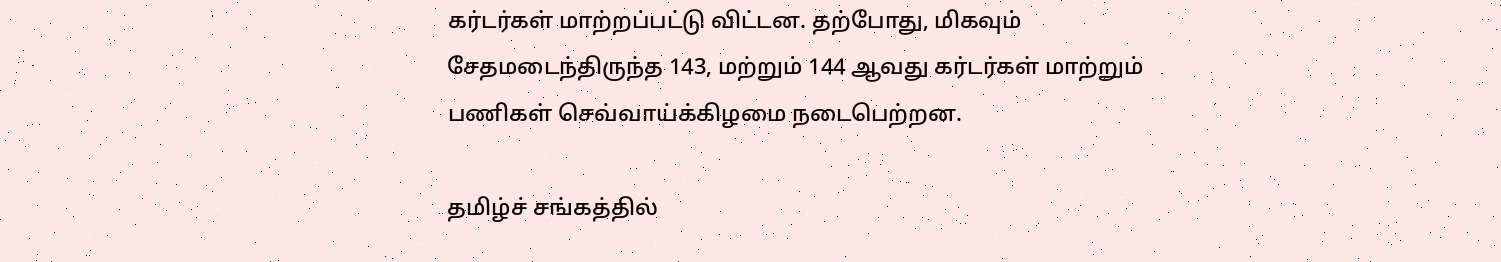கர்டர்கள் மாற்றப்பட்டு விட்டன. தற்போது, மிகவும் சேதமடைந்திருந்த 143, மற்றும் 144 ஆவது கர்டர்கள் மாற்றும்  பணிகள் செவ்வாய்க்கிழமை நடைபெற்றன.

தமிழ்ச் சங்கத்தில்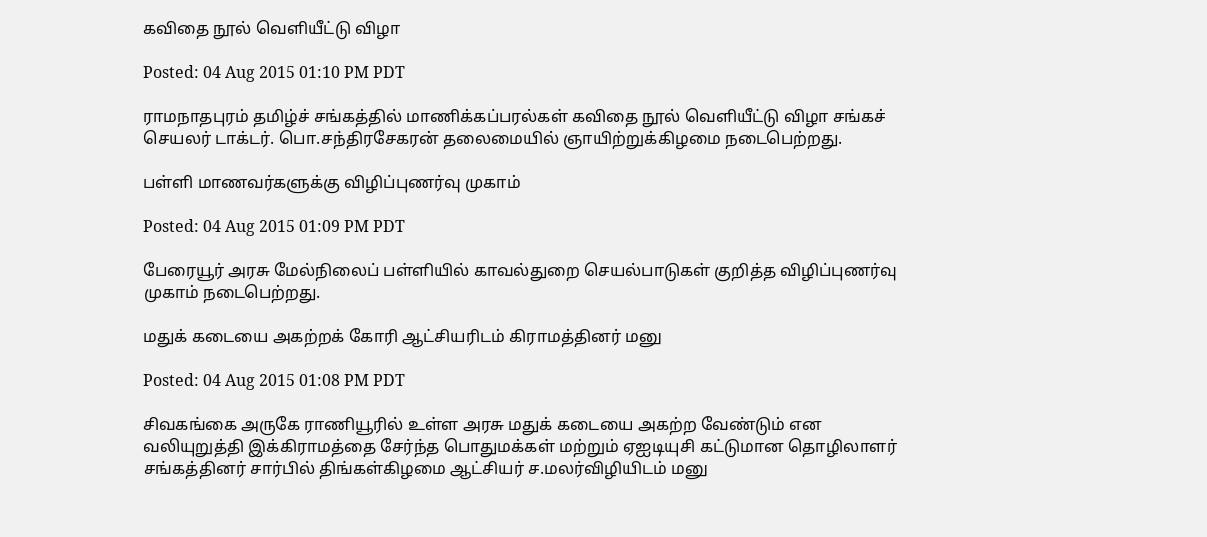கவிதை நூல் வெளியீட்டு விழா

Posted: 04 Aug 2015 01:10 PM PDT

ராமநாதபுரம் தமிழ்ச் சங்கத்தில் மாணிக்கப்பரல்கள் கவிதை நூல் வெளியீட்டு விழா சங்கச் செயலர் டாக்டர். பொ.சந்திரசேகரன் தலைமையில் ஞாயிற்றுக்கிழமை நடைபெற்றது.

பள்ளி மாணவர்களுக்கு விழிப்புணர்வு முகாம்

Posted: 04 Aug 2015 01:09 PM PDT

பேரையூர் அரசு மேல்நிலைப் பள்ளியில் காவல்துறை செயல்பாடுகள் குறித்த விழிப்புணர்வு முகாம் நடைபெற்றது.

மதுக் கடையை அகற்றக் கோரி ஆட்சியரிடம் கிராமத்தினர் மனு

Posted: 04 Aug 2015 01:08 PM PDT

சிவகங்கை அருகே ராணியூரில் உள்ள அரசு மதுக் கடையை அகற்ற வேண்டும் என வலியுறுத்தி இக்கிராமத்தை சேர்ந்த பொதுமக்கள் மற்றும் ஏஐடியுசி கட்டுமான தொழிலாளர் சங்கத்தினர் சார்பில் திங்கள்கிழமை ஆட்சியர் ச.மலர்விழியிடம் மனு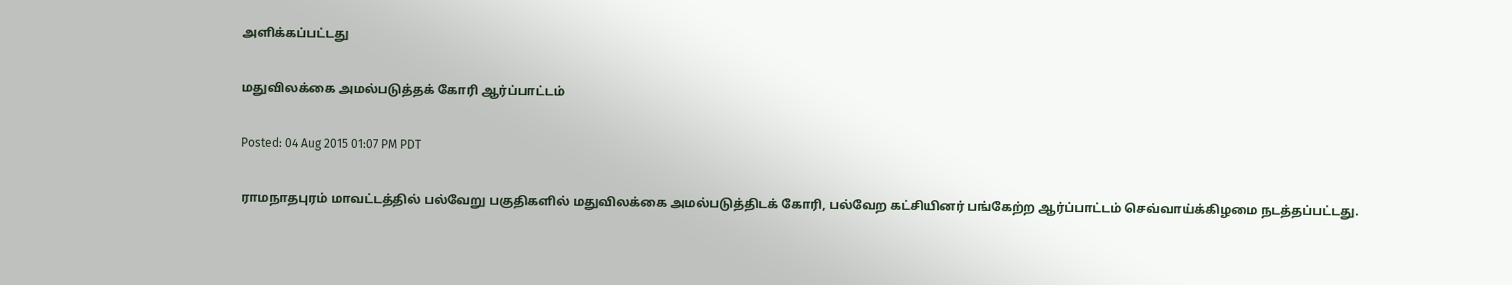அளிக்கப்பட்டது

மதுவிலக்கை அமல்படுத்தக் கோரி ஆர்ப்பாட்டம்

Posted: 04 Aug 2015 01:07 PM PDT

ராமநாதபுரம் மாவட்டத்தில் பல்வேறு பகுதிகளில் மதுவிலக்கை அமல்படுத்திடக் கோரி, பல்வேற கட்சியினர் பங்கேற்ற ஆர்ப்பாட்டம் செவ்வாய்க்கிழமை நடத்தப்பட்டது.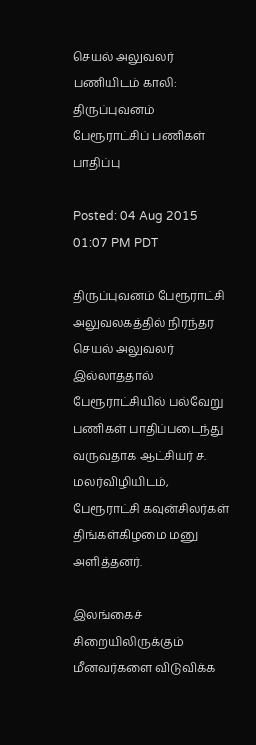செயல் அலுவலர் பணியிடம் காலி: திருப்புவனம் பேரூராட்சிப் பணிகள் பாதிப்பு

Posted: 04 Aug 2015 01:07 PM PDT

திருப்புவனம் பேரூராட்சி அலுவலகத்தில் நிரந்தர செயல் அலுவலர் இல்லாததால் பேரூராட்சியில் பல்வேறு பணிகள் பாதிப்படைந்து வருவதாக ஆட்சியர் ச. மலர்விழியிடம், பேரூராட்சி கவுன்சிலர்கள் திங்கள்கிழமை மனு அளித்தனர்.

இலங்கைச் சிறையிலிருக்கும் மீனவர்களை விடுவிக்க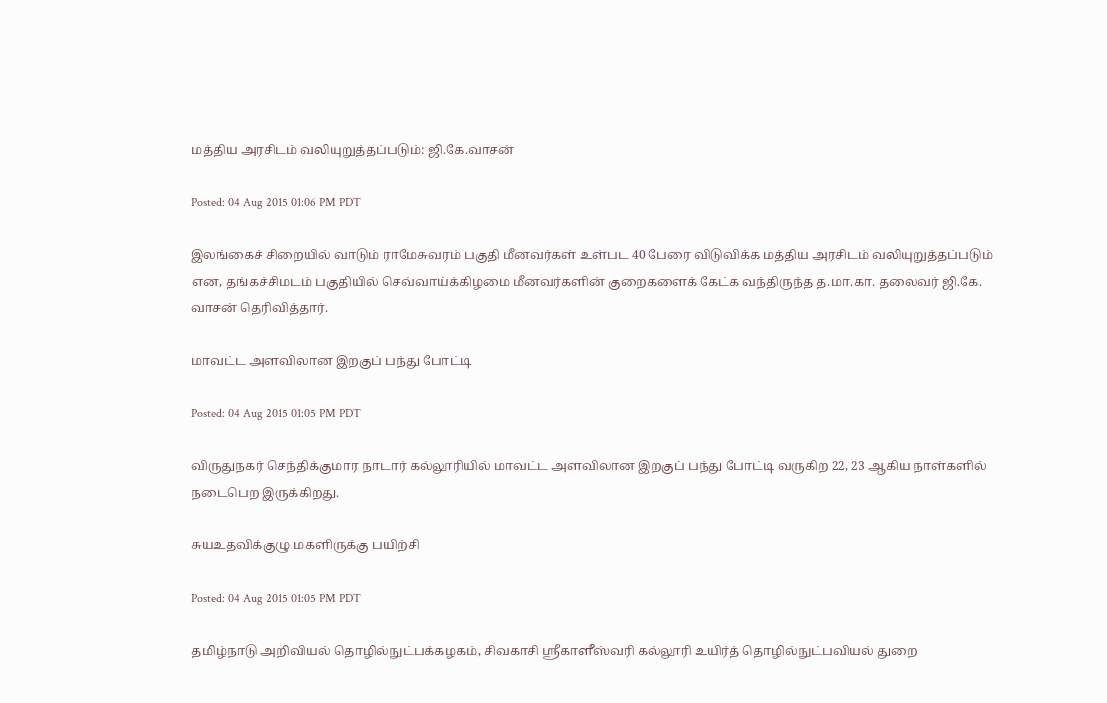மத்திய அரசிடம் வலியுறுத்தப்படும்: ஜி.கே.வாசன்

Posted: 04 Aug 2015 01:06 PM PDT

இலங்கைச் சிறையில் வாடும் ராமேசுவரம் பகுதி மீனவர்கள் உள்பட 40 பேரை விடுவிக்க மத்திய அரசிடம் வலியுறுத்தப்படும் என, தங்கச்சிமடம் பகுதியில் செவ்வாய்க்கிழமை மீனவர்களின் குறைகளைக் கேட்க வந்திருந்த த.மா.கா. தலைவர் ஜி.கே. வாசன் தெரிவித்தார்.

மாவட்ட அளவிலான இறகுப் பந்து போட்டி

Posted: 04 Aug 2015 01:05 PM PDT

விருதுநகர் செந்திக்குமார நாடார் கல்லூரியில் மாவட்ட அளவிலான இறகுப் பந்து போட்டி வருகிற 22, 23 ஆகிய நாள்களில் நடைபெற இருக்கிறது.

சுயஉதவிக்குழு மகளிருக்கு பயிற்சி

Posted: 04 Aug 2015 01:05 PM PDT

தமிழ்நாடு அறிவியல் தொழில்நுட்பக்கழகம், சிவகாசி ஸ்ரீகாளீஸ்வரி கல்லூரி உயிர்த் தொழில்நுட்பவியல் துறை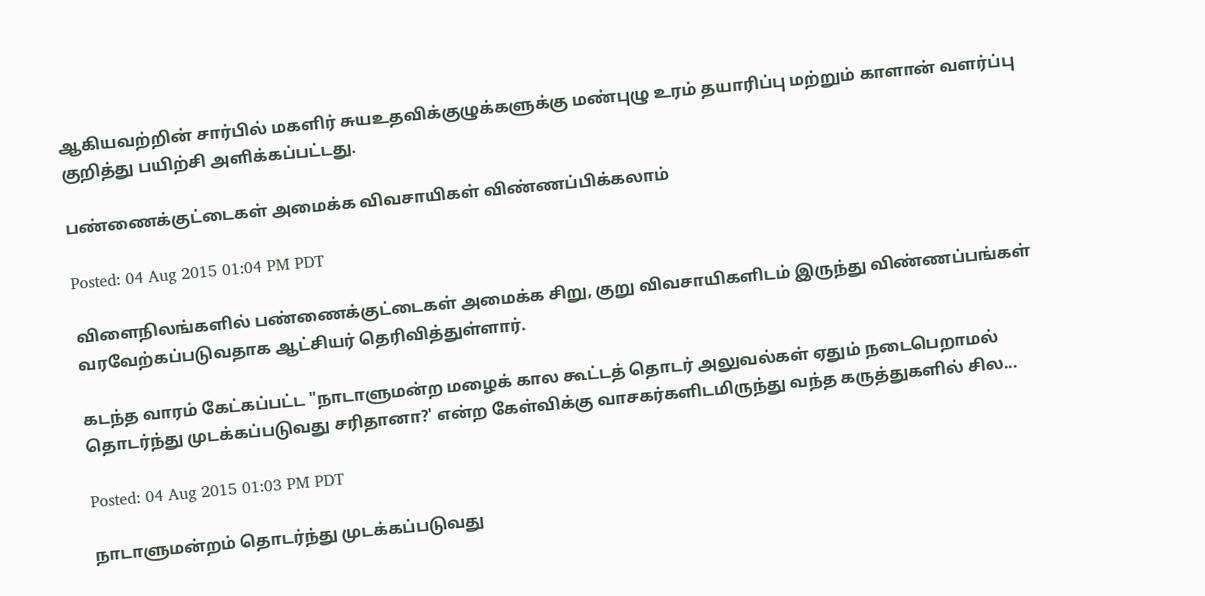ஆகியவற்றின் சார்பில் மகளிர் சுயஉதவிக்குழுக்களுக்கு மண்புழு உரம் தயாரிப்பு மற்றும் காளான் வளர்ப்பு குறித்து பயிற்சி அளிக்கப்பட்டது.

பண்ணைக்குட்டைகள் அமைக்க விவசாயிகள் விண்ணப்பிக்கலாம்

Posted: 04 Aug 2015 01:04 PM PDT

விளைநிலங்களில் பண்ணைக்குட்டைகள் அமைக்க சிறு, குறு விவசாயிகளிடம் இருந்து விண்ணப்பங்கள் வரவேற்கப்படுவதாக ஆட்சியர் தெரிவித்துள்ளார்.

கடந்த வாரம் கேட்கப்பட்ட "நாடாளுமன்ற மழைக் கால கூட்டத் தொடர் அலுவல்கள் ஏதும் நடைபெறாமல் தொடர்ந்து முடக்கப்படுவது சரிதானா?' என்ற கேள்விக்கு வாசகர்களிடமிருந்து வந்த கருத்துகளில் சில...

Posted: 04 Aug 2015 01:03 PM PDT

நாடாளுமன்றம் தொடர்ந்து முடக்கப்படுவது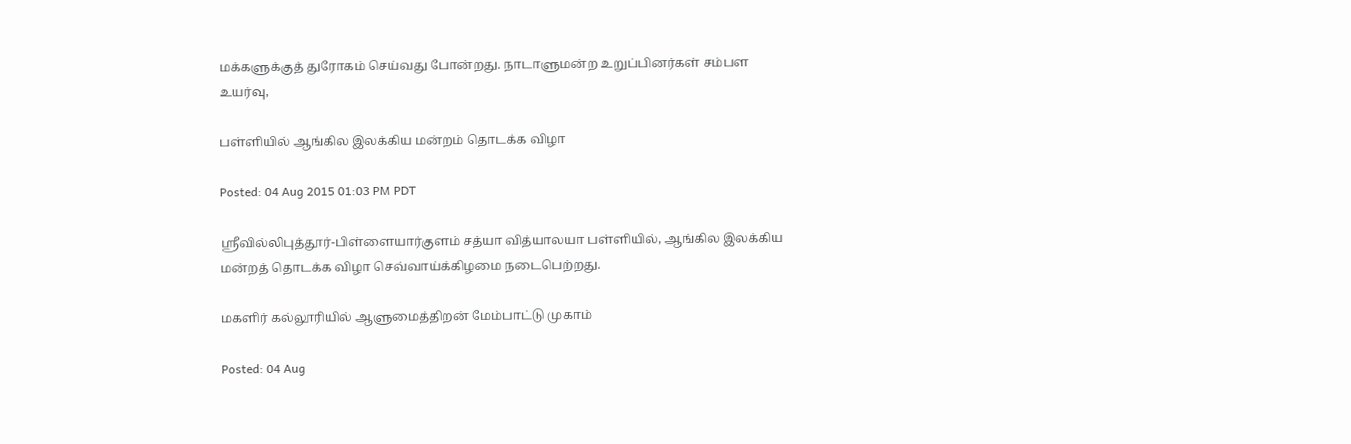மக்களுக்குத் துரோகம் செய்வது போன்றது. நாடாளுமன்ற உறுப்பினர்கள் சம்பள உயர்வு,

பள்ளியில் ஆங்கில இலக்கிய மன்றம் தொடக்க விழா

Posted: 04 Aug 2015 01:03 PM PDT

ஸ்ரீவில்லிபுத்தூர்-பிள்ளையார்குளம் சத்யா வித்யாலயா பள்ளியில், ஆங்கில இலக்கிய மன்றத் தொடக்க விழா செவ்வாய்க்கிழமை நடைபெற்றது.

மகளிர் கல்லூரியில் ஆளுமைத்திறன் மேம்பாட்டு முகாம்

Posted: 04 Aug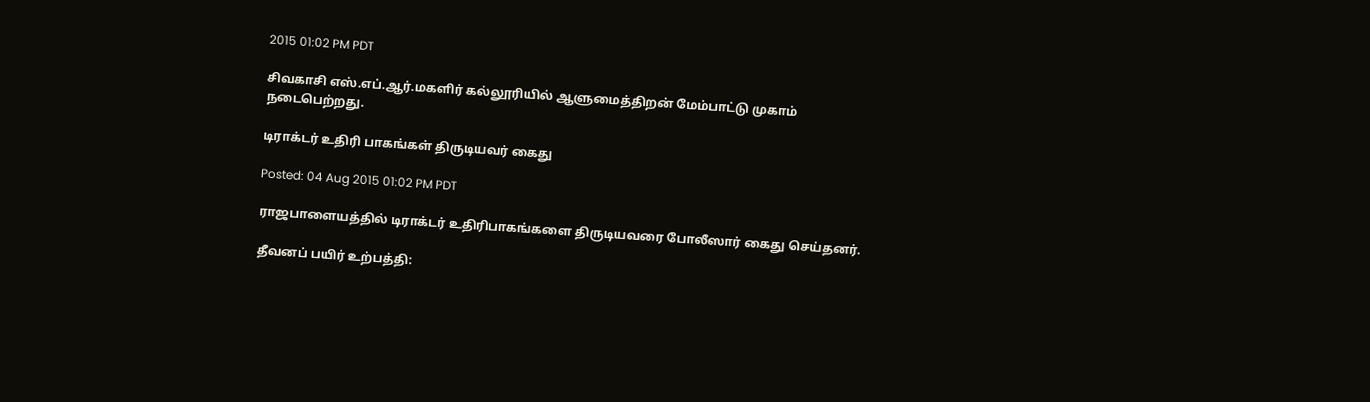2015 01:02 PM PDT

சிவகாசி எஸ்.எப்.ஆர்.மகளிர் கல்லூரியில் ஆளுமைத்திறன் மேம்பாட்டு முகாம் நடைபெற்றது.

டிராக்டர் உதிரி பாகங்கள் திருடியவர் கைது

Posted: 04 Aug 2015 01:02 PM PDT

ராஜபாளையத்தில் டிராக்டர் உதிரிபாகங்களை திருடியவரை போலீஸார் கைது செய்தனர்.

தீவனப் பயிர் உற்பத்தி: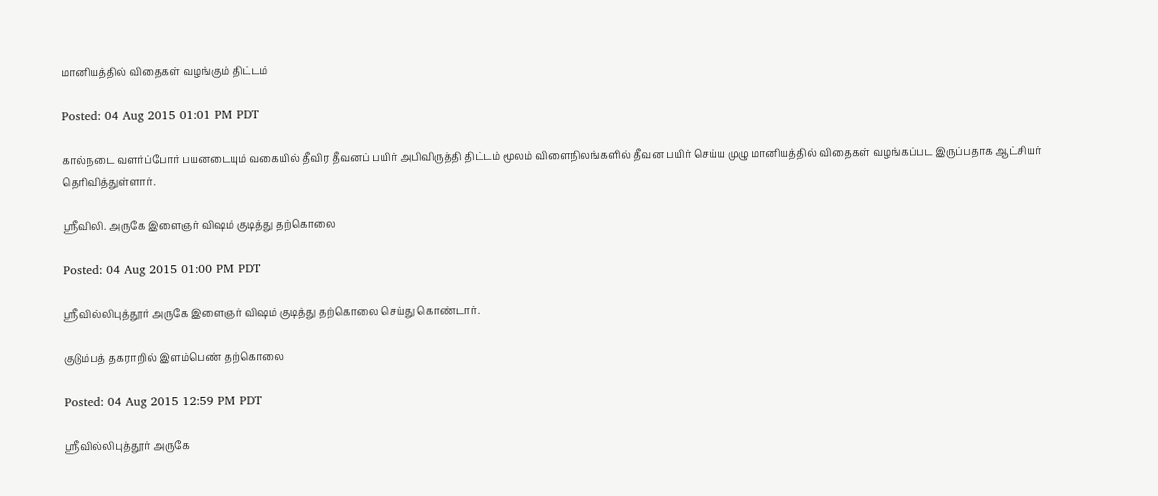மானியத்தில் விதைகள் வழங்கும் திட்டம்

Posted: 04 Aug 2015 01:01 PM PDT

கால்நடை வளர்ப்போர் பயனடையும் வகையில் தீவிர தீவனப் பயிர் அபிவிருத்தி திட்டம் மூலம் விளைநிலங்களில் தீவன பயிர் செய்ய முழு மானியத்தில் விதைகள் வழங்கப்பட இருப்பதாக ஆட்சியர் தெரிவித்துள்ளார்.

ஸ்ரீவிலி. அருகே இளைஞர் விஷம் குடித்து தற்கொலை

Posted: 04 Aug 2015 01:00 PM PDT

ஸ்ரீவில்லிபுத்தூர் அருகே இளைஞர் விஷம் குடித்து தற்கொலை செய்து கொண்டார்.

குடும்பத் தகராறில் இளம்பெண் தற்கொலை

Posted: 04 Aug 2015 12:59 PM PDT

ஸ்ரீவில்லிபுத்தூர் அருகே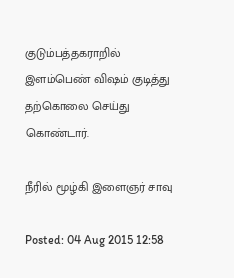குடும்பத்தகராறில் இளம்பெண் விஷம் குடித்து தற்கொலை செய்து கொண்டார்.

நீரில் மூழ்கி இளைஞர் சாவு

Posted: 04 Aug 2015 12:58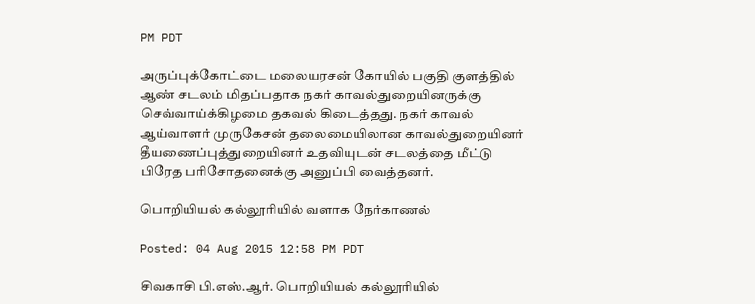PM PDT

அருப்புக்கோட்டை மலையரசன் கோயில் பகுதி குளத்தில் ஆண் சடலம் மிதப்பதாக நகர் காவல்துறையினருக்கு செவ்வாய்க்கிழமை தகவல் கிடைத்தது. நகர் காவல் ஆய்வாளர் முருகேசன் தலைமையிலான காவல்துறையினர் தீயணைப்புத்துறையினர் உதவியுடன் சடலத்தை மீட்டு பிரேத பரிசோதனைக்கு அனுப்பி வைத்தனர்.

பொறியியல் கல்லூரியில் வளாக நேர்காணல்

Posted: 04 Aug 2015 12:58 PM PDT

சிவகாசி பி.எஸ்.ஆர். பொறியியல் கல்லூரியில்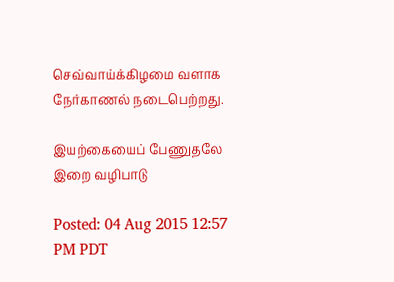செவ்வாய்க்கிழமை வளாக நேர்காணல் நடைபெற்றது.

இயற்கையைப் பேணுதலே இறை வழிபாடு

Posted: 04 Aug 2015 12:57 PM PDT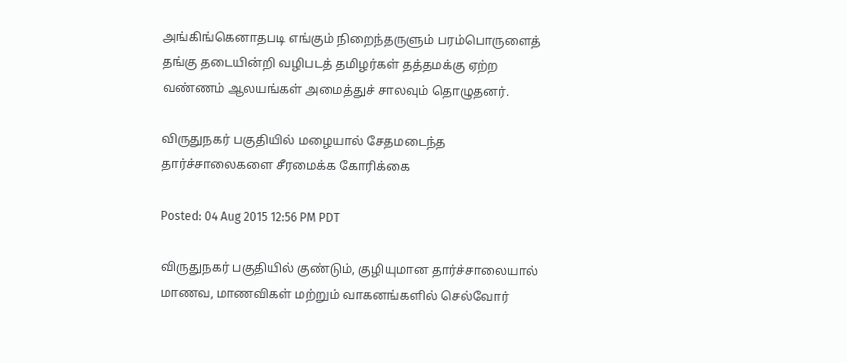அங்கிங்கெனாதபடி எங்கும் நிறைந்தருளும் பரம்பொருளைத் தங்கு தடையின்றி வழிபடத் தமிழர்கள் தத்தமக்கு ஏற்ற வண்ணம் ஆலயங்கள் அமைத்துச் சாலவும் தொழுதனர்.

விருதுநகர் பகுதியில் மழையால் சேதமடைந்த தார்ச்சாலைகளை சீரமைக்க கோரிக்கை

Posted: 04 Aug 2015 12:56 PM PDT

விருதுநகர் பகுதியில் குண்டும், குழியுமான தார்ச்சாலையால் மாணவ, மாணவிகள் மற்றும் வாகனங்களில் செல்வோர்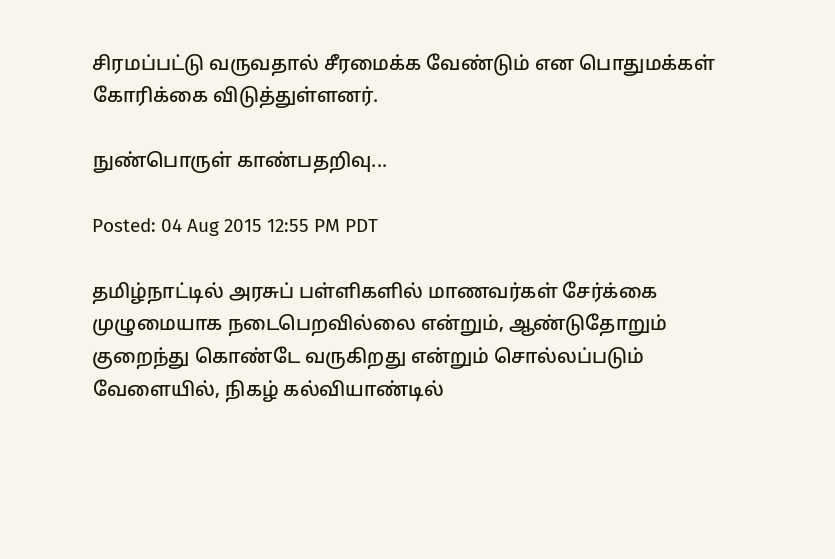சிரமப்பட்டு வருவதால் சீரமைக்க வேண்டும் என பொதுமக்கள் கோரிக்கை விடுத்துள்ளனர்.

நுண்பொருள் காண்பதறிவு...

Posted: 04 Aug 2015 12:55 PM PDT

தமிழ்நாட்டில் அரசுப் பள்ளிகளில் மாணவர்கள் சேர்க்கை முழுமையாக நடைபெறவில்லை என்றும், ஆண்டுதோறும் குறைந்து கொண்டே வருகிறது என்றும் சொல்லப்படும் வேளையில், நிகழ் கல்வியாண்டில்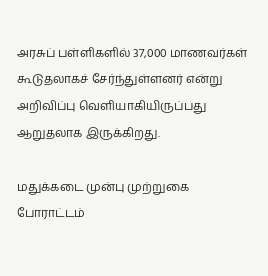அரசுப் பள்ளிகளில் 37,000 மாணவர்கள் கூடுதலாகச் சேர்ந்துள்ளனர் என்று அறிவிப்பு வெளியாகியிருப்பது ஆறுதலாக இருக்கிறது.

மதுக்கடை முன்பு முற்றுகை போராட்டம்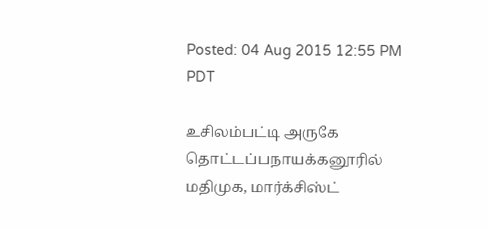Posted: 04 Aug 2015 12:55 PM PDT

உசிலம்பட்டி அருகே தொட்டப்பநாயக்கனூரில் மதிமுக, மார்க்சிஸ்ட்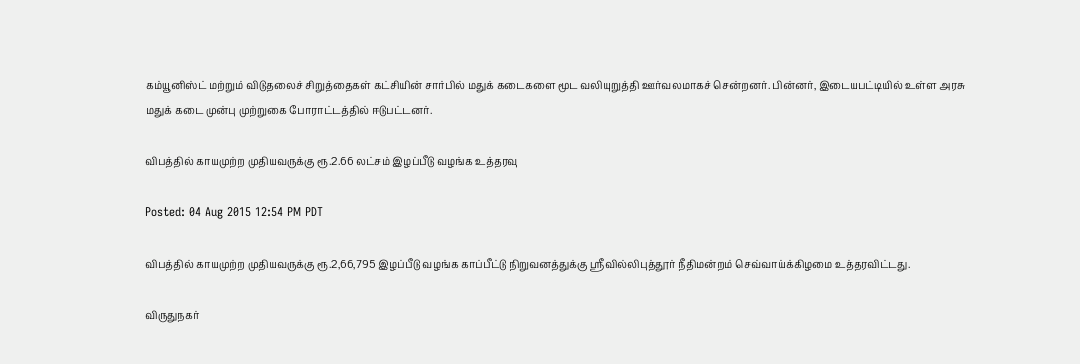கம்யூனிஸ்ட் மற்றும் விடுதலைச் சிறுத்தைகள் கட்சியின் சார்பில் மதுக் கடைகளை மூட வலியுறுத்தி ஊர்வலமாகச் சென்றனர். பின்னர், இடையபட்டியில் உள்ள அரசு மதுக் கடை முன்பு முற்றுகை போராட்டத்தில் ஈடுபட்டனர்.

விபத்தில் காயமுற்ற முதியவருக்கு ரூ.2.66 லட்சம் இழப்பீடு வழங்க உத்தரவு

Posted: 04 Aug 2015 12:54 PM PDT

விபத்தில் காயமுற்ற முதியவருக்கு ரூ.2,66,795 இழப்பீடு வழங்க காப்பீட்டு நிறுவனத்துக்கு ஸ்ரீவில்லிபுத்தூர் நீதிமன்றம் செவ்வாய்க்கிழமை உத்தரவிட்டது.

விருதுநகர்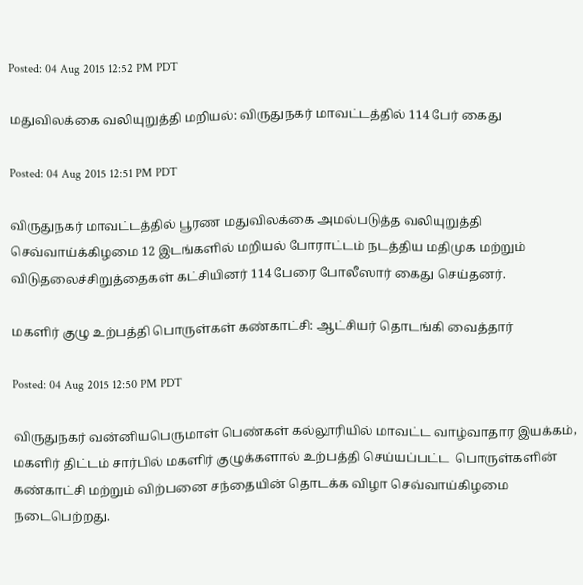Posted: 04 Aug 2015 12:52 PM PDT

மதுவிலக்கை வலியுறுத்தி மறியல்: விருதுநகர் மாவட்டத்தில் 114 பேர் கைது

Posted: 04 Aug 2015 12:51 PM PDT

விருதுநகர் மாவட்டத்தில் பூரண மதுவிலக்கை அமல்படுத்த வலியுறுத்தி செவ்வாய்க்கிழமை 12 இடங்களில் மறியல் போராட்டம் நடத்திய மதிமுக மற்றும் விடுதலைச்சிறுத்தைகள் கட்சியினர் 114 பேரை போலீஸார் கைது செய்தனர்.

மகளிர் குழு உற்பத்தி பொருள்கள் கண்காட்சி: ஆட்சியர் தொடங்கி வைத்தார்

Posted: 04 Aug 2015 12:50 PM PDT

விருதுநகர் வன்னியபெருமாள் பெண்கள் கல்லூரியில் மாவட்ட வாழ்வாதார இயக்கம், மகளிர் திட்டம் சார்பில் மகளிர் குழுக்களால் உற்பத்தி செய்யப்பட்ட  பொருள்களின் கண்காட்சி மற்றும் விற்பனை சந்தையின் தொடக்க விழா செவ்வாய்கிழமை நடைபெற்றது.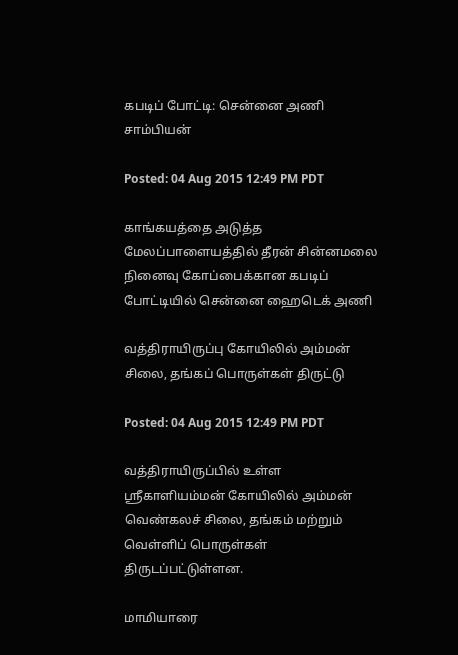கபடிப் போட்டி: சென்னை அணி சாம்பியன்

Posted: 04 Aug 2015 12:49 PM PDT

காங்கயத்தை அடுத்த மேலப்பாளையத்தில் தீரன் சின்னமலை நினைவு கோப்பைக்கான கபடிப் போட்டியில் சென்னை ஹைடெக் அணி

வத்திராயிருப்பு கோயிலில் அம்மன் சிலை, தங்கப் பொருள்கள் திருட்டு

Posted: 04 Aug 2015 12:49 PM PDT

வத்திராயிருப்பில் உள்ள ஸ்ரீகாளியம்மன் கோயிலில் அம்மன் வெண்கலச் சிலை, தங்கம் மற்றும் வெள்ளிப் பொருள்கள் திருடப்பட்டுள்ளன.

மாமியாரை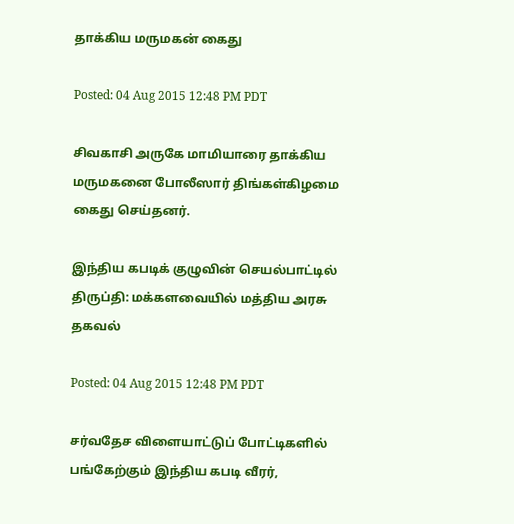தாக்கிய மருமகன் கைது

Posted: 04 Aug 2015 12:48 PM PDT

சிவகாசி அருகே மாமியாரை தாக்கிய மருமகனை போலீஸார் திங்கள்கிழமை கைது செய்தனர்.

இந்திய கபடிக் குழுவின் செயல்பாட்டில் திருப்தி: மக்களவையில் மத்திய அரசு தகவல்

Posted: 04 Aug 2015 12:48 PM PDT

சர்வதேச விளையாட்டுப் போட்டிகளில் பங்கேற்கும் இந்திய கபடி வீரர்,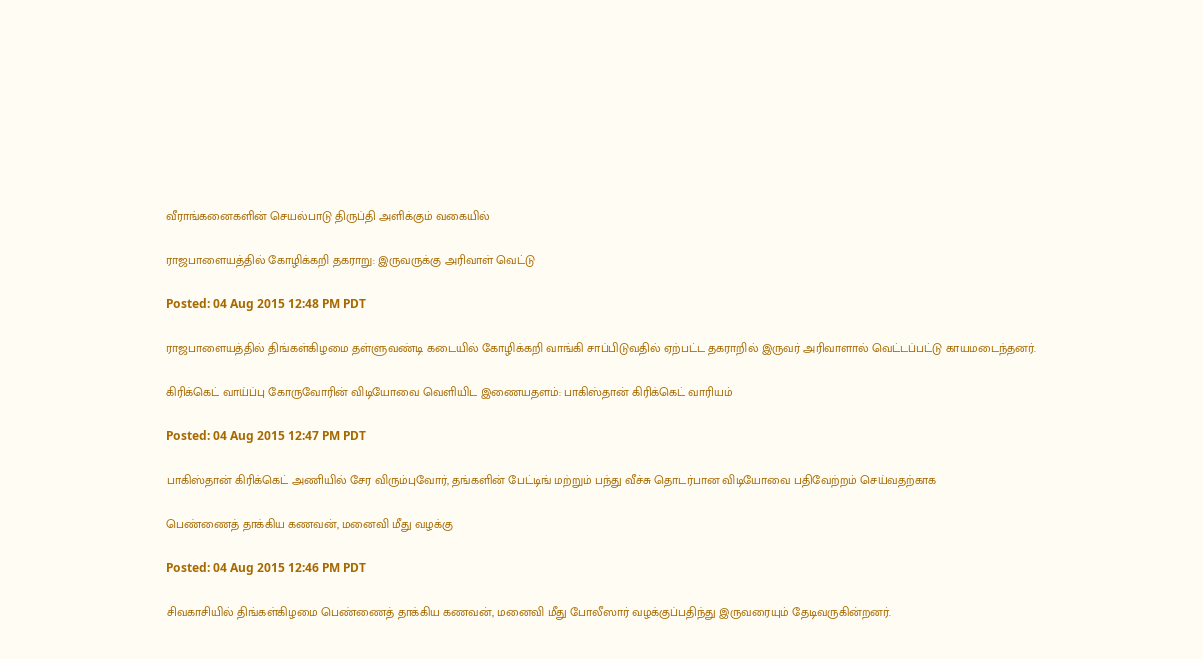வீராங்கனைகளின் செயல்பாடு திருப்தி அளிக்கும் வகையில்

ராஜபாளையத்தில் கோழிக்கறி தகராறு: இருவருக்கு அரிவாள் வெட்டு

Posted: 04 Aug 2015 12:48 PM PDT

ராஜபாளையத்தில் திங்கள்கிழமை தள்ளுவண்டி கடையில் கோழிக்கறி வாங்கி சாப்பிடுவதில் ஏற்பட்ட தகராறில் இருவர் அரிவாளால் வெட்டப்பட்டு காயமடைந்தனர்.

கிரிக்கெட் வாய்ப்பு கோருவோரின் விடியோவை வெளியிட இணையதளம்: பாகிஸ்தான் கிரிக்கெட் வாரியம்

Posted: 04 Aug 2015 12:47 PM PDT

பாகிஸ்தான் கிரிக்கெட் அணியில் சேர விரும்புவோர், தங்களின் பேட்டிங் மற்றும் பந்து வீச்சு தொடர்பான விடியோவை பதிவேற்றம் செய்வதற்காக

பெண்ணைத் தாக்கிய கணவன், மனைவி மீது வழக்கு

Posted: 04 Aug 2015 12:46 PM PDT

சிவகாசியில் திங்கள்கிழமை பெண்ணைத் தாக்கிய கணவன், மனைவி மீது போலீஸார் வழக்குப்பதிந்து இருவரையும் தேடிவருகின்றனர்.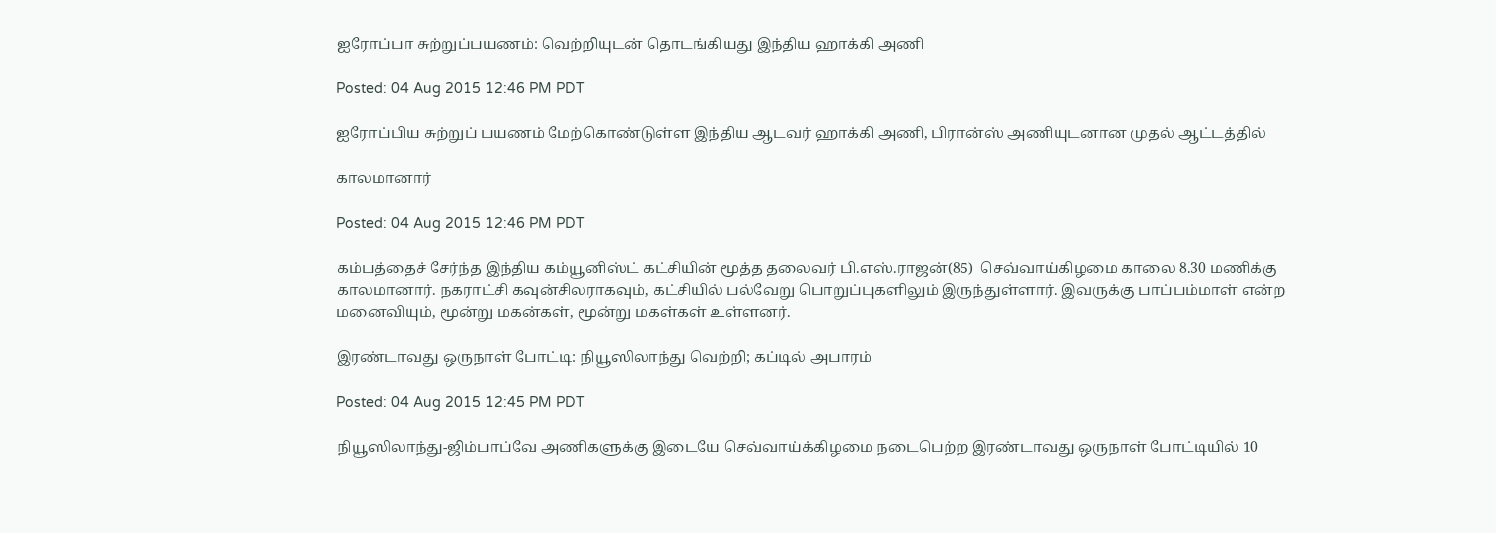ஐரோப்பா சுற்றுப்பயணம்: வெற்றியுடன் தொடங்கியது இந்திய ஹாக்கி அணி

Posted: 04 Aug 2015 12:46 PM PDT

ஐரோப்பிய சுற்றுப் பயணம் மேற்கொண்டுள்ள இந்திய ஆடவர் ஹாக்கி அணி, பிரான்ஸ் அணியுடனான முதல் ஆட்டத்தில்

காலமானார்

Posted: 04 Aug 2015 12:46 PM PDT

கம்பத்தைச் சேர்ந்த இந்திய கம்யூனிஸ்ட் கட்சியின் மூத்த தலைவர் பி.எஸ்.ராஜன்(85)  செவ்வாய்கிழமை காலை 8.30 மணிக்கு காலமானார். நகராட்சி கவுன்சிலராகவும், கட்சியில் பல்வேறு பொறுப்புகளிலும் இருந்துள்ளார். இவருக்கு பாப்பம்மாள் என்ற மனைவியும், மூன்று மகன்கள், மூன்று மகள்கள் உள்ளனர்.

இரண்டாவது ஒருநாள் போட்டி: நியூஸிலாந்து வெற்றி; கப்டில் அபாரம்

Posted: 04 Aug 2015 12:45 PM PDT

நியூஸிலாந்து-ஜிம்பாப்வே அணிகளுக்கு இடையே செவ்வாய்க்கிழமை நடைபெற்ற இரண்டாவது ஒருநாள் போட்டியில் 10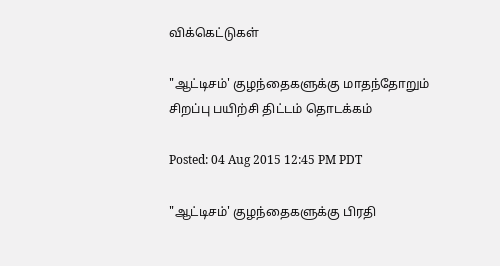விக்கெட்டுகள்

"ஆட்டிசம்' குழந்தைகளுக்கு மாதந்தோறும் சிறப்பு பயிற்சி திட்டம் தொடக்கம்

Posted: 04 Aug 2015 12:45 PM PDT

"ஆட்டிசம்' குழந்தைகளுக்கு பிரதி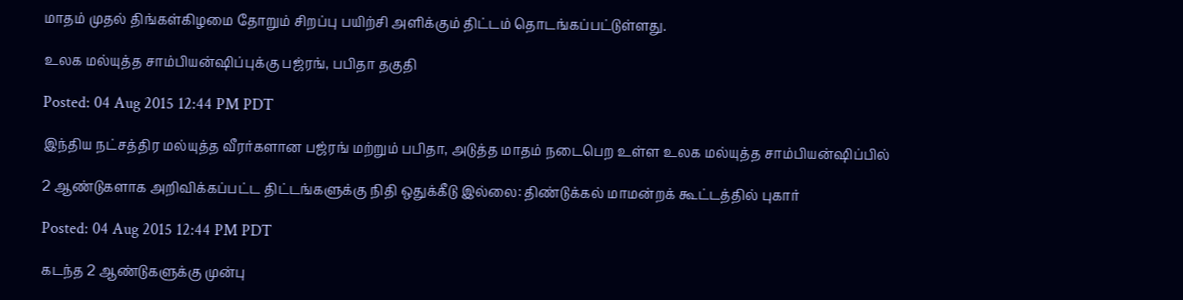மாதம் முதல் திங்கள்கிழமை தோறும் சிறப்பு பயிற்சி அளிக்கும் திட்டம் தொடங்கப்பட்டுள்ளது.

உலக மல்யுத்த சாம்பியன்ஷிப்புக்கு பஜ்ரங், பபிதா தகுதி

Posted: 04 Aug 2015 12:44 PM PDT

இந்திய நட்சத்திர மல்யுத்த வீரர்களான பஜ்ரங் மற்றும் பபிதா, அடுத்த மாதம் நடைபெற உள்ள உலக மல்யுத்த சாம்பியன்ஷிப்பில்

2 ஆண்டுகளாக அறிவிக்கப்பட்ட திட்டங்களுக்கு நிதி ஒதுக்கீடு இல்லை: திண்டுக்கல் மாமன்றக் கூட்டத்தில் புகார்

Posted: 04 Aug 2015 12:44 PM PDT

கடந்த 2 ஆண்டுகளுக்கு முன்பு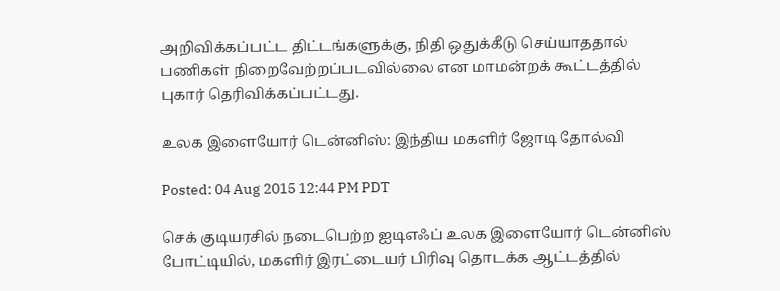அறிவிக்கப்பட்ட திட்டங்களுக்கு, நிதி ஒதுக்கீடு செய்யாததால் பணிகள் நிறைவேற்றப்படவில்லை என மாமன்றக் கூட்டத்தில் புகார் தெரிவிக்கப்பட்டது.

உலக இளையோர் டென்னிஸ்: இந்திய மகளிர் ஜோடி தோல்வி

Posted: 04 Aug 2015 12:44 PM PDT

செக் குடியரசில் நடைபெற்ற ஐடிஎஃப் உலக இளையோர் டென்னிஸ் போட்டியில், மகளிர் இரட்டையர் பிரிவு தொடக்க ஆட்டத்தில்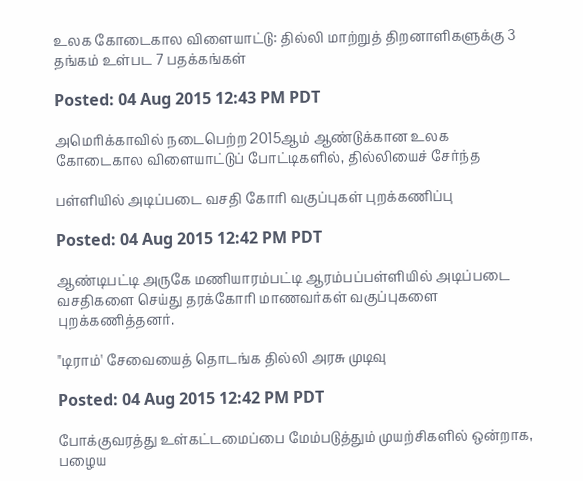உலக கோடைகால விளையாட்டு: தில்லி மாற்றுத் திறனாளிகளுக்கு 3 தங்கம் உள்பட 7 பதக்கங்கள்

Posted: 04 Aug 2015 12:43 PM PDT

அமெரிக்காவில் நடைபெற்ற 2015ஆம் ஆண்டுக்கான உலக கோடைகால விளையாட்டுப் போட்டிகளில், தில்லியைச் சேர்ந்த

பள்ளியில் அடிப்படை வசதி கோரி வகுப்புகள் புறக்கணிப்பு

Posted: 04 Aug 2015 12:42 PM PDT

ஆண்டிபட்டி அருகே மணியாரம்பட்டி ஆரம்பப்பள்ளியில் அடிப்படை வசதிகளை செய்து தரக்கோரி மாணவர்கள் வகுப்புகளை புறக்கணித்தனர்.

"டிராம்' சேவையைத் தொடங்க தில்லி அரசு முடிவு

Posted: 04 Aug 2015 12:42 PM PDT

போக்குவரத்து உள்கட்டமைப்பை மேம்படுத்தும் முயற்சிகளில் ஒன்றாக, பழைய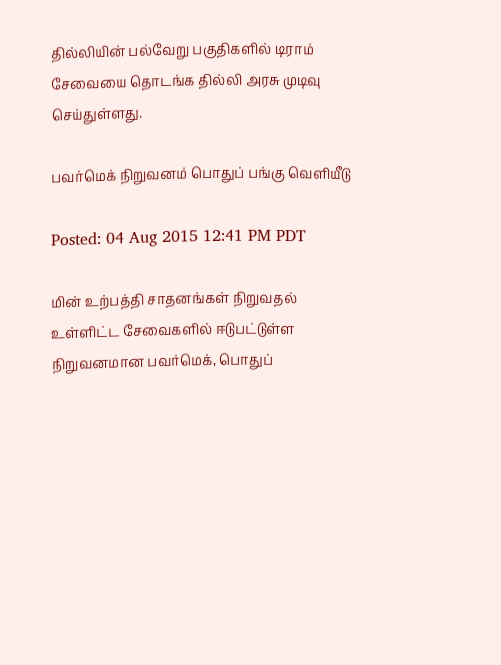தில்லியின் பல்வேறு பகுதிகளில் டிராம் சேவையை தொடங்க தில்லி அரசு முடிவு செய்துள்ளது.

பவர்மெக் நிறுவனம் பொதுப் பங்கு வெளியீடு

Posted: 04 Aug 2015 12:41 PM PDT

மின் உற்பத்தி சாதனங்கள் நிறுவதல் உள்ளிட்ட சேவைகளில் ஈடுபட்டுள்ள நிறுவனமான பவர்மெக், பொதுப்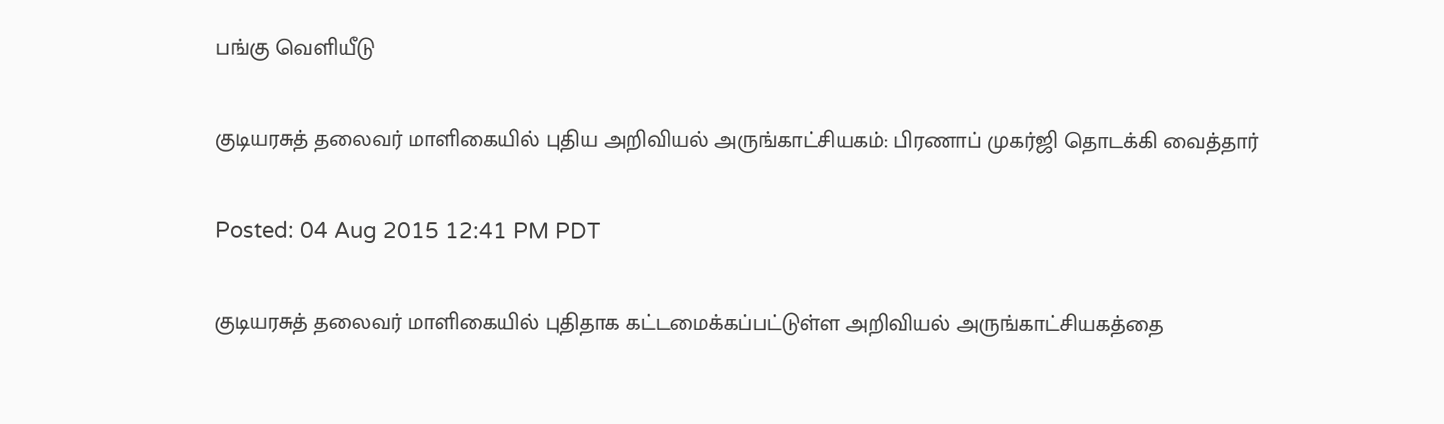பங்கு வெளியீடு

குடியரசுத் தலைவர் மாளிகையில் புதிய அறிவியல் அருங்காட்சியகம்: பிரணாப் முகர்ஜி தொடக்கி வைத்தார்

Posted: 04 Aug 2015 12:41 PM PDT

குடியரசுத் தலைவர் மாளிகையில் புதிதாக கட்டமைக்கப்பட்டுள்ள அறிவியல் அருங்காட்சியகத்தை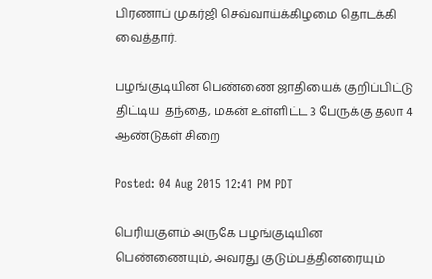பிரணாப் முகர்ஜி செவ்வாய்க்கிழமை தொடக்கி வைத்தார்.

பழங்குடியின பெண்ணை ஜாதியைக் குறிப்பிட்டு திட்டிய  தந்தை, மகன் உள்ளிட்ட 3 பேருக்கு தலா 4 ஆண்டுகள் சிறை

Posted: 04 Aug 2015 12:41 PM PDT

பெரியகுளம் அருகே பழங்குடியின பெண்ணையும், அவரது குடும்பத்தினரையும்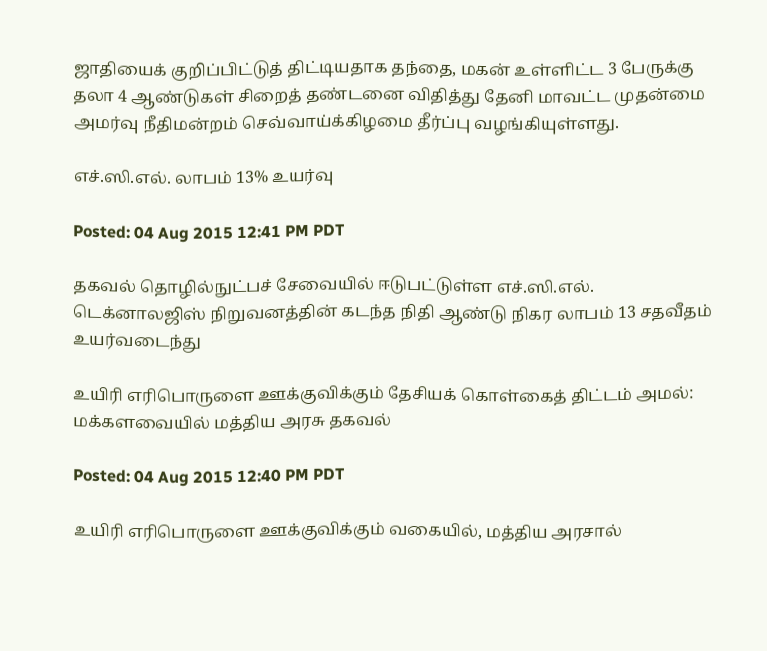ஜாதியைக் குறிப்பிட்டுத் திட்டியதாக தந்தை, மகன் உள்ளிட்ட 3 பேருக்கு தலா 4 ஆண்டுகள் சிறைத் தண்டனை விதித்து தேனி மாவட்ட முதன்மை அமர்வு நீதிமன்றம் செவ்வாய்க்கிழமை தீர்ப்பு வழங்கியுள்ளது.

எச்.ஸி.எல். லாபம் 13% உயர்வு

Posted: 04 Aug 2015 12:41 PM PDT

தகவல் தொழில்நுட்பச் சேவையில் ஈடுபட்டுள்ள எச்.ஸி.எல். டெக்னாலஜிஸ் நிறுவனத்தின் கடந்த நிதி ஆண்டு நிகர லாபம் 13 சதவீதம் உயர்வடைந்து

உயிரி எரிபொருளை ஊக்குவிக்கும் தேசியக் கொள்கைத் திட்டம் அமல்: மக்களவையில் மத்திய அரசு தகவல்

Posted: 04 Aug 2015 12:40 PM PDT

உயிரி எரிபொருளை ஊக்குவிக்கும் வகையில், மத்திய அரசால்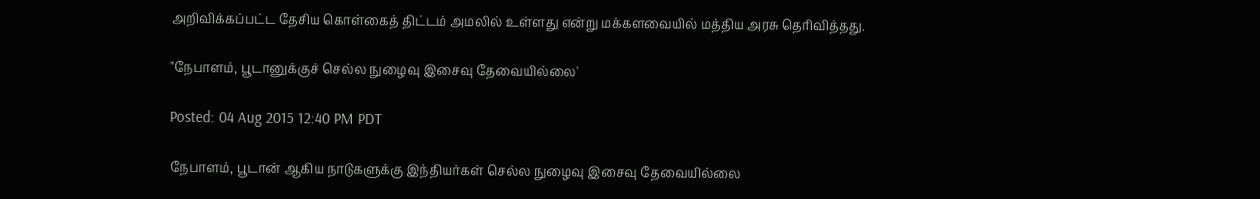அறிவிக்கப்பட்ட தேசிய கொள்கைத் திட்டம் அமலில் உள்ளது என்று மக்களவையில் மத்திய அரசு தெரிவித்தது.

"நேபாளம், பூடானுக்குச் செல்ல நுழைவு இசைவு தேவையில்லை'

Posted: 04 Aug 2015 12:40 PM PDT

நேபாளம், பூடான் ஆகிய நாடுகளுக்கு இந்தியர்கள் செல்ல நுழைவு இசைவு தேவையில்லை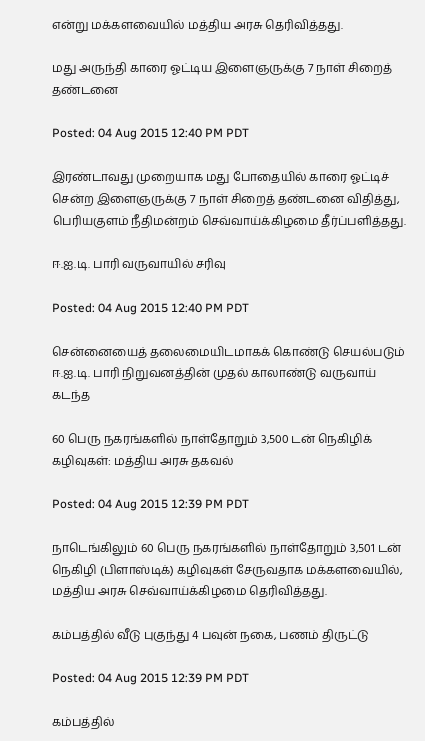என்று மக்களவையில் மத்திய அரசு தெரிவித்தது.

மது அருந்தி காரை ஓட்டிய இளைஞருக்கு 7 நாள் சிறைத் தண்டனை

Posted: 04 Aug 2015 12:40 PM PDT

இரண்டாவது முறையாக மது போதையில் காரை ஓட்டிச் சென்ற இளைஞருக்கு 7 நாள் சிறைத் தண்டனை விதித்து, பெரியகுளம் நீதிமன்றம் செவ்வாய்க்கிழமை தீர்ப்பளித்தது.

ஈ.ஐ.டி. பாரி வருவாயில் சரிவு

Posted: 04 Aug 2015 12:40 PM PDT

சென்னையைத் தலைமையிடமாகக் கொண்டு செயல்படும் ஈ.ஐ.டி. பாரி நிறுவனத்தின் முதல் காலாண்டு வருவாய் கடந்த

60 பெரு நகரங்களில் நாள்தோறும் 3,500 டன் நெகிழிக் கழிவுகள்: மத்திய அரசு தகவல்

Posted: 04 Aug 2015 12:39 PM PDT

நாடெங்கிலும் 60 பெரு நகரங்களில் நாள்தோறும் 3,501 டன் நெகிழி (பிளாஸ்டிக்) கழிவுகள் சேருவதாக மக்களவையில், மத்திய அரசு செவ்வாய்க்கிழமை தெரிவித்தது.

கம்பத்தில் வீடு புகுந்து 4 பவுன் நகை, பணம் திருட்டு

Posted: 04 Aug 2015 12:39 PM PDT

கம்பத்தில்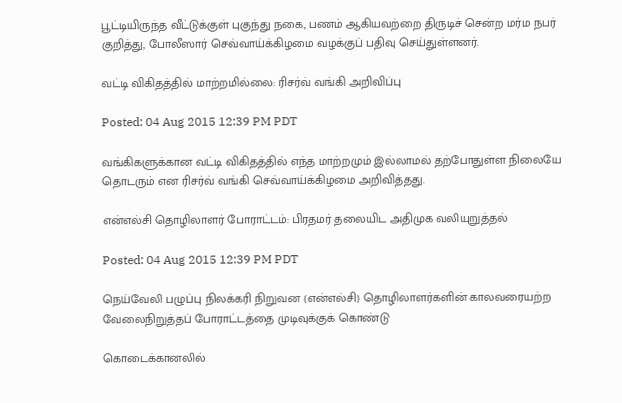பூட்டியிருந்த வீட்டுக்குள் புகுந்து நகை, பணம் ஆகியவற்றை திருடிச் சென்ற மர்ம நபர் குறித்து, போலீஸார் செவ்வாய்க்கிழமை வழக்குப் பதிவு செய்துள்ளனர்.

வட்டி விகிதத்தில் மாற்றமில்லை: ரிசர்வ் வங்கி அறிவிப்பு

Posted: 04 Aug 2015 12:39 PM PDT

வங்கிகளுக்கான வட்டி விகிதத்தில் எந்த மாற்றமும் இல்லாமல் தற்போதுள்ள நிலையே தொடரும் என ரிசர்வ் வங்கி செவ்வாய்க்கிழமை அறிவித்தது.

என்எல்சி தொழிலாளர் போராட்டம்: பிரதமர் தலையிட அதிமுக வலியுறுத்தல்

Posted: 04 Aug 2015 12:39 PM PDT

நெய்வேலி பழுப்பு நிலக்கரி நிறுவன (என்எல்சி) தொழிலாளர்களின் காலவரையற்ற வேலைநிறுத்தப் போராட்டத்தை முடிவுக்குக் கொண்டு

கொடைக்கானலில்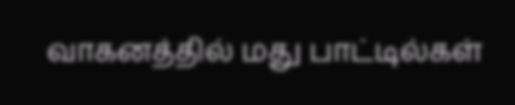வாகனத்தில் மது பாட்டில்கள்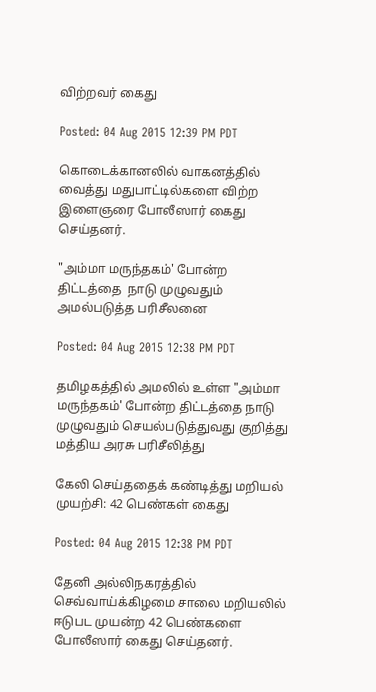விற்றவர் கைது

Posted: 04 Aug 2015 12:39 PM PDT

கொடைக்கானலில் வாகனத்தில் வைத்து மதுபாட்டில்களை விற்ற இளைஞரை போலீஸார் கைது செய்தனர்.

"அம்மா மருந்தகம்' போன்ற திட்டத்தை  நாடு முழுவதும் அமல்படுத்த பரிசீலனை

Posted: 04 Aug 2015 12:38 PM PDT

தமிழகத்தில் அமலில் உள்ள "அம்மா மருந்தகம்' போன்ற திட்டத்தை நாடு முழுவதும் செயல்படுத்துவது குறித்து மத்திய அரசு பரிசீலித்து

கேலி செய்ததைக் கண்டித்து மறியல் முயற்சி: 42 பெண்கள் கைது

Posted: 04 Aug 2015 12:38 PM PDT

தேனி அல்லிநகரத்தில் செவ்வாய்க்கிழமை சாலை மறியலில் ஈடுபட முயன்ற 42 பெண்களை போலீஸார் கைது செய்தனர்.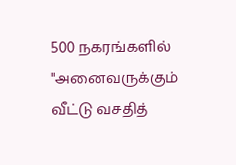500 நகரங்களில் "அனைவருக்கும் வீட்டு வசதித்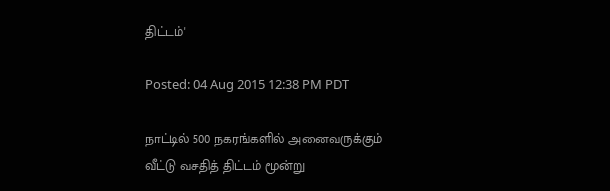திட்டம்'

Posted: 04 Aug 2015 12:38 PM PDT

நாட்டில் 500 நகரங்களில் அனைவருக்கும் வீட்டு வசதித் திட்டம் மூன்று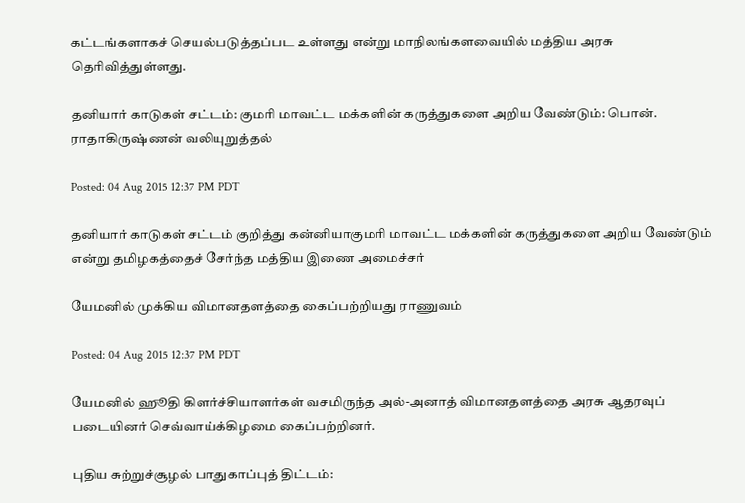கட்டங்களாகச் செயல்படுத்தப்பட உள்ளது என்று மாநிலங்களவையில் மத்திய அரசு தெரிவித்துள்ளது.

தனியார் காடுகள் சட்டம்: குமரி மாவட்ட மக்களின் கருத்துகளை அறிய வேண்டும்: பொன். ராதாகிருஷ்ணன் வலியுறுத்தல்

Posted: 04 Aug 2015 12:37 PM PDT

தனியார் காடுகள் சட்டம் குறித்து கன்னியாகுமரி மாவட்ட மக்களின் கருத்துகளை அறிய வேண்டும் என்று தமிழகத்தைச் சேர்ந்த மத்திய இணை அமைச்சர்

யேமனில் முக்கிய விமானதளத்தை கைப்பற்றியது ராணுவம்

Posted: 04 Aug 2015 12:37 PM PDT

யேமனில் ஹூதி கிளர்ச்சியாளர்கள் வசமிருந்த அல்-அனாத் விமானதளத்தை அரசு ஆதரவுப் படையினர் செவ்வாய்க்கிழமை கைப்பற்றினர்.

புதிய சுற்றுச்சூழல் பாதுகாப்புத் திட்டம்: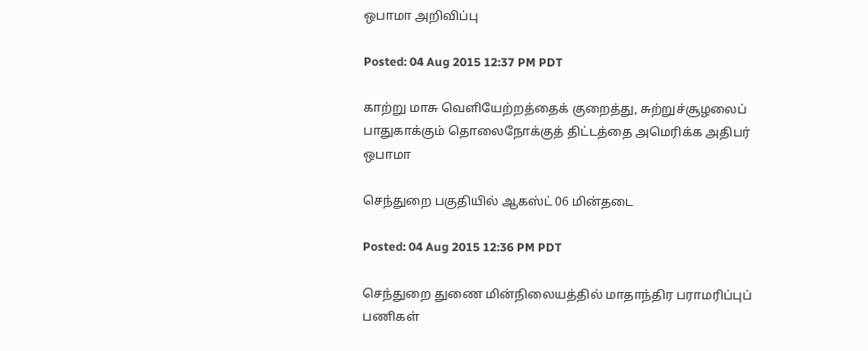ஒபாமா அறிவிப்பு

Posted: 04 Aug 2015 12:37 PM PDT

காற்று மாசு வெளியேற்றத்தைக் குறைத்து, சுற்றுச்சூழலைப் பாதுகாக்கும் தொலைநோக்குத் திட்டத்தை அமெரிக்க அதிபர் ஒபாமா

செந்துறை பகுதியில் ஆகஸ்ட் 06 மின்தடை

Posted: 04 Aug 2015 12:36 PM PDT

செந்துறை துணை மின்நிலையத்தில் மாதாந்திர பராமரிப்புப் பணிகள்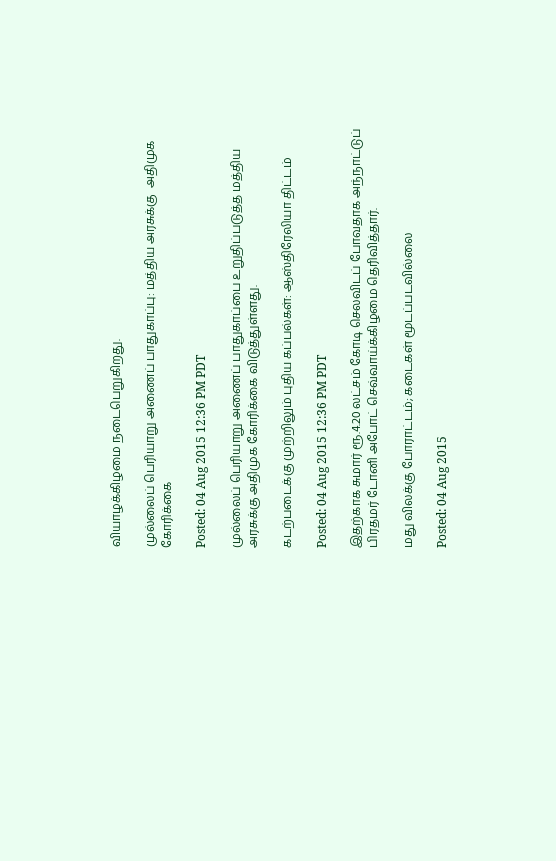வியாழக்கிழமை நடைபெறுகிறது.

முல்லைப் பெரியாறு அணைப் பாதுகாப்பு: மத்திய அரசுக்கு  அதிமுக  கோரிக்கை

Posted: 04 Aug 2015 12:36 PM PDT

முல்லைப் பெரியாறு அணைப் பாதுகாப்பை உறுதிப்படுத்த மத்திய அரசுக்கு அதிமுக கோரிக்கை விடுத்துள்ளது.

கடற்படைக்கு முற்றிலும் புதிய கப்பல்கள்: ஆஸ்திரேலியா திட்டம்

Posted: 04 Aug 2015 12:36 PM PDT

இதற்காக சுமார் ரூ.4.20 லட்சம் கோடி செலவிடப் போவதாக அந்நாட்டுப் பிரதமர் டோனி அபோட் செவ்வாய்க்கிழமை தெரிவித்தார்.

மது விலக்கு போராட்டம்; கடைகள் மூடப்படவில்லை

Posted: 04 Aug 2015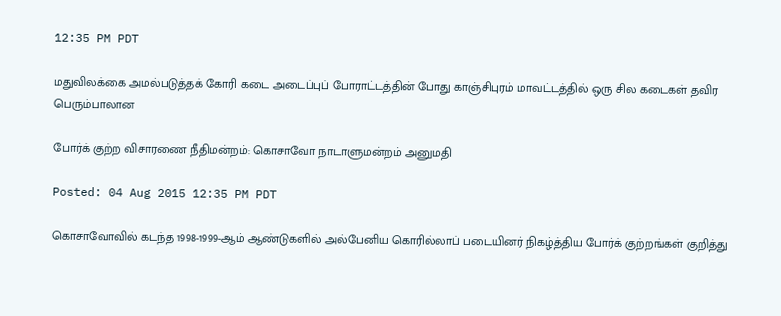12:35 PM PDT

மதுவிலக்கை அமல்படுத்தக் கோரி கடை அடைப்புப் போராட்டத்தின் போது காஞ்சிபுரம் மாவட்டத்தில் ஒரு சில கடைகள் தவிர பெரும்பாலான

போர்க் குற்ற விசாரணை நீதிமன்றம்: கொசாவோ நாடாளுமன்றம் அனுமதி

Posted: 04 Aug 2015 12:35 PM PDT

கொசாவோவில் கடந்த 1998-1999-ஆம் ஆண்டுகளில் அல்பேனிய கொரில்லாப் படையினர் நிகழ்த்திய போர்க் குற்றங்கள் குறித்து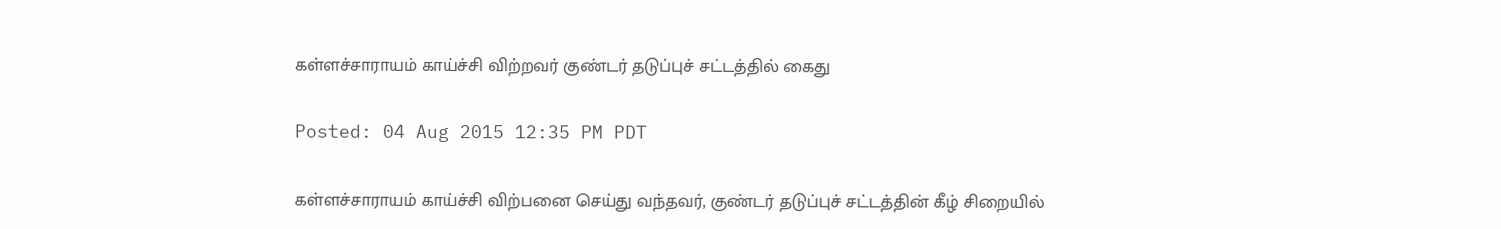கள்ளச்சாராயம் காய்ச்சி விற்றவர் குண்டர் தடுப்புச் சட்டத்தில் கைது

Posted: 04 Aug 2015 12:35 PM PDT

கள்ளச்சாராயம் காய்ச்சி விற்பனை செய்து வந்தவர், குண்டர் தடுப்புச் சட்டத்தின் கீழ் சிறையில்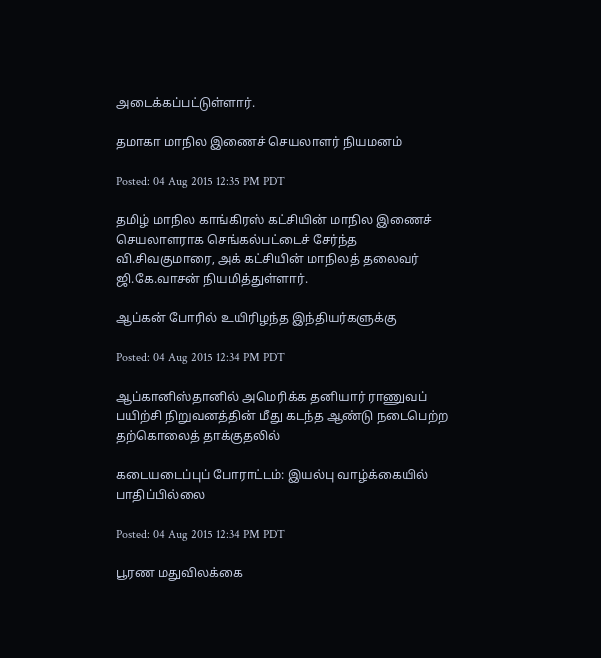அடைக்கப்பட்டுள்ளார்.

தமாகா மாநில இணைச் செயலாளர் நியமனம்

Posted: 04 Aug 2015 12:35 PM PDT

தமிழ் மாநில காங்கிரஸ் கட்சியின் மாநில இணைச் செயலாளராக செங்கல்பட்டைச் சேர்ந்த வி.சிவகுமாரை, அக் கட்சியின் மாநிலத் தலைவர் ஜி.கே.வாசன் நியமித்துள்ளார்.

ஆப்கன் போரில் உயிரிழந்த இந்தியர்களுக்கு

Posted: 04 Aug 2015 12:34 PM PDT

ஆப்கானிஸ்தானில் அமெரிக்க தனியார் ராணுவப் பயிற்சி நிறுவனத்தின் மீது கடந்த ஆண்டு நடைபெற்ற தற்கொலைத் தாக்குதலில்

கடையடைப்புப் போராட்டம்: இயல்பு வாழ்க்கையில் பாதிப்பில்லை

Posted: 04 Aug 2015 12:34 PM PDT

பூரண மதுவிலக்கை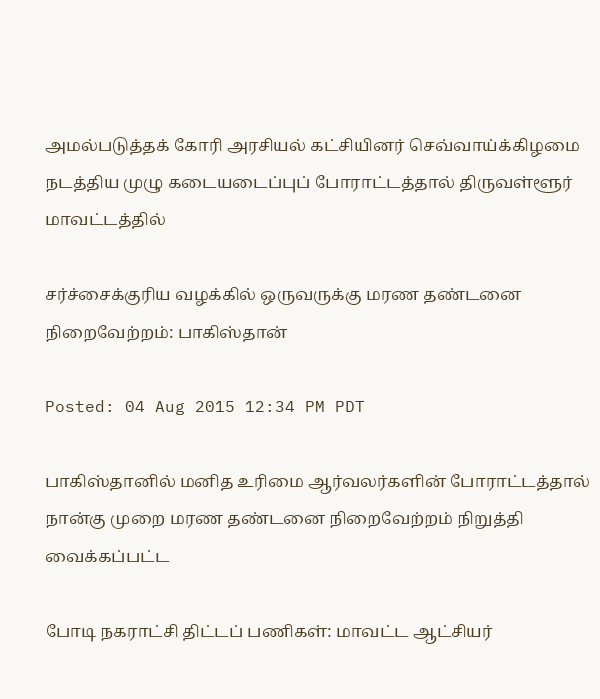அமல்படுத்தக் கோரி அரசியல் கட்சியினர் செவ்வாய்க்கிழமை நடத்திய முழு கடையடைப்புப் போராட்டத்தால் திருவள்ளூர் மாவட்டத்தில்

சர்ச்சைக்குரிய வழக்கில் ஒருவருக்கு மரண தண்டனை நிறைவேற்றம்: பாகிஸ்தான்

Posted: 04 Aug 2015 12:34 PM PDT

பாகிஸ்தானில் மனித உரிமை ஆர்வலர்களின் போராட்டத்தால் நான்கு முறை மரண தண்டனை நிறைவேற்றம் நிறுத்தி வைக்கப்பட்ட

போடி நகராட்சி திட்டப் பணிகள்: மாவட்ட ஆட்சியர்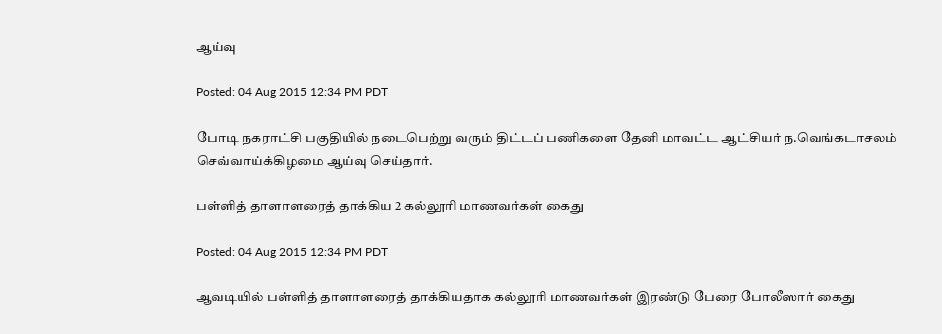ஆய்வு

Posted: 04 Aug 2015 12:34 PM PDT

போடி நகராட்சி பகுதியில் நடைபெற்று வரும் திட்டப் பணிகளை தேனி மாவட்ட ஆட்சியர் ந.வெங்கடாசலம் செவ்வாய்க்கிழமை ஆய்வு செய்தார்.

பள்ளித் தாளாளரைத் தாக்கிய 2 கல்லூரி மாணவர்கள் கைது

Posted: 04 Aug 2015 12:34 PM PDT

ஆவடியில் பள்ளித் தாளாளரைத் தாக்கியதாக கல்லூரி மாணவர்கள் இரண்டு பேரை போலீஸார் கைது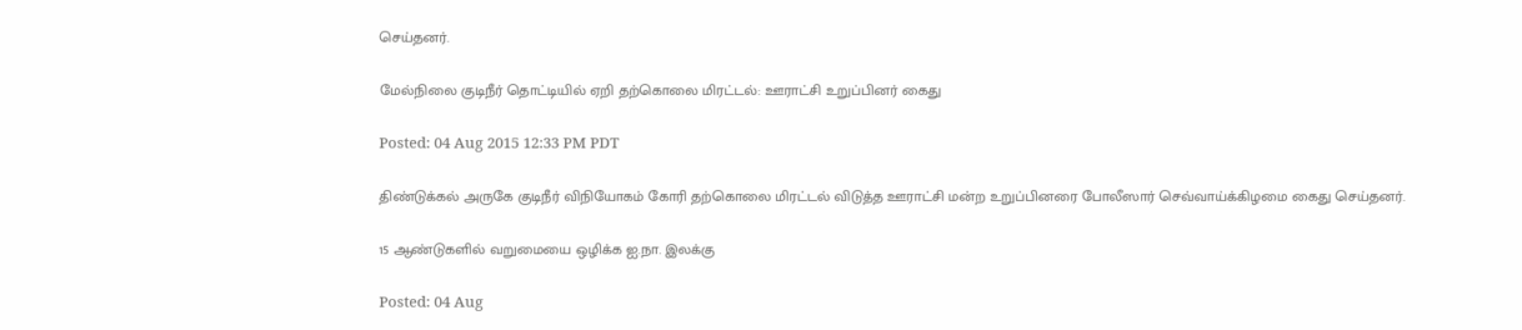செய்தனர்.

மேல்நிலை குடிநீர் தொட்டியில் ஏறி தற்கொலை மிரட்டல்: ஊராட்சி உறுப்பினர் கைது

Posted: 04 Aug 2015 12:33 PM PDT

திண்டுக்கல் அருகே குடிநீர் விநியோகம் கோரி தற்கொலை மிரட்டல் விடுத்த ஊராட்சி மன்ற உறுப்பினரை போலீஸார் செவ்வாய்க்கிழமை கைது செய்தனர்.

15 ஆண்டுகளில் வறுமையை ஒழிக்க ஐ.நா. இலக்கு

Posted: 04 Aug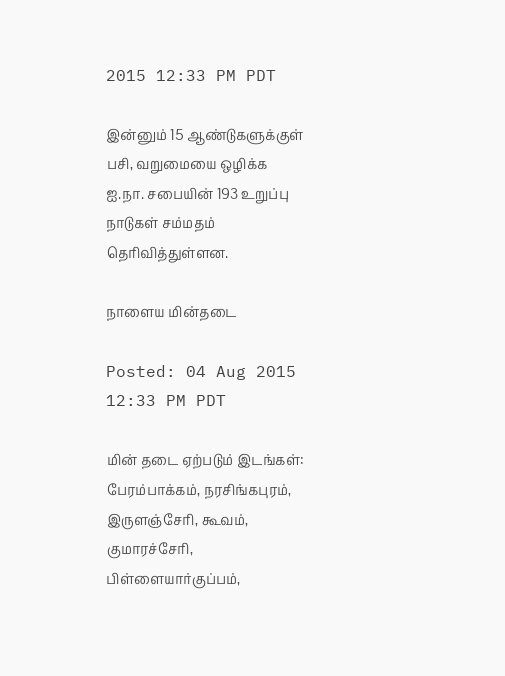2015 12:33 PM PDT

இன்னும் 15 ஆண்டுகளுக்குள் பசி, வறுமையை ஒழிக்க ஐ.நா. சபையின் 193 உறுப்பு நாடுகள் சம்மதம் தெரிவித்துள்ளன.

நாளைய மின்தடை

Posted: 04 Aug 2015 12:33 PM PDT

மின் தடை ஏற்படும் இடங்கள்: பேரம்பாக்கம், நரசிங்கபுரம், இருளஞ்சேரி, கூவம், குமாரச்சேரி, பிள்ளையார்குப்பம்,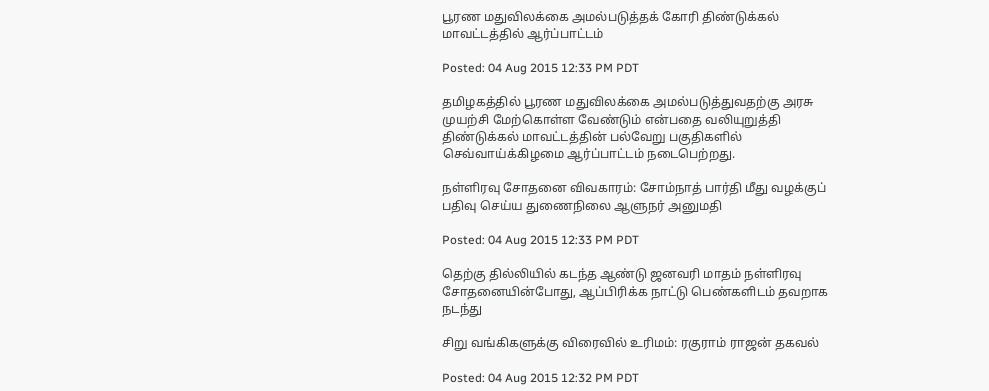பூரண மதுவிலக்கை அமல்படுத்தக் கோரி திண்டுக்கல் மாவட்டத்தில் ஆர்ப்பாட்டம்

Posted: 04 Aug 2015 12:33 PM PDT

தமிழகத்தில் பூரண மதுவிலக்கை அமல்படுத்துவதற்கு அரசு முயற்சி மேற்கொள்ள வேண்டும் என்பதை வலியுறுத்தி திண்டுக்கல் மாவட்டத்தின் பல்வேறு பகுதிகளில் செவ்வாய்க்கிழமை ஆர்ப்பாட்டம் நடைபெற்றது.

நள்ளிரவு சோதனை விவகாரம்: சோம்நாத் பார்தி மீது வழக்குப் பதிவு செய்ய துணைநிலை ஆளுநர் அனுமதி

Posted: 04 Aug 2015 12:33 PM PDT

தெற்கு தில்லியில் கடந்த ஆண்டு ஜனவரி மாதம் நள்ளிரவு சோதனையின்போது, ஆப்பிரிக்க நாட்டு பெண்களிடம் தவறாக நடந்து

சிறு வங்கிகளுக்கு விரைவில் உரிமம்: ரகுராம் ராஜன் தகவல்

Posted: 04 Aug 2015 12:32 PM PDT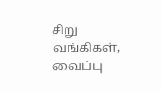சிறு வங்கிகள், வைப்பு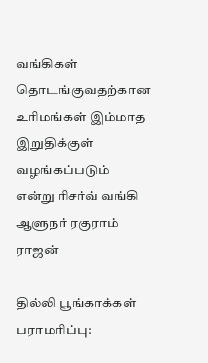வங்கிகள் தொடங்குவதற்கான உரிமங்கள் இம்மாத இறுதிக்குள் வழங்கப்படும் என்று ரிசர்வ் வங்கி ஆளுநர் ரகுராம் ராஜன்

தில்லி பூங்காக்கள் பராமரிப்பு: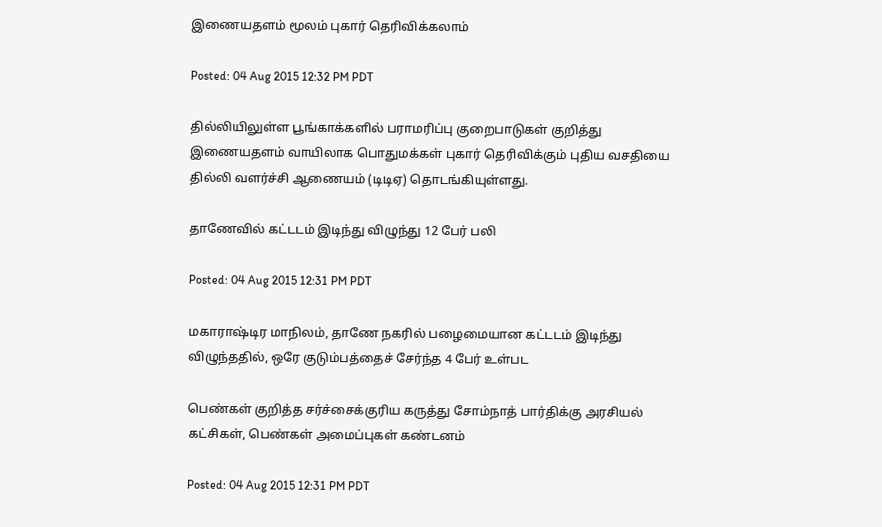இணையதளம் மூலம் புகார் தெரிவிக்கலாம்

Posted: 04 Aug 2015 12:32 PM PDT

தில்லியிலுள்ள பூங்காக்களில் பராமரிப்பு குறைபாடுகள் குறித்து இணையதளம் வாயிலாக பொதுமக்கள் புகார் தெரிவிக்கும் புதிய வசதியை தில்லி வளர்ச்சி ஆணையம் (டிடிஏ) தொடங்கியுள்ளது.

தாணேவில் கட்டடம் இடிந்து விழுந்து 12 பேர் பலி

Posted: 04 Aug 2015 12:31 PM PDT

மகாராஷ்டிர மாநிலம், தாணே நகரில் பழைமையான கட்டடம் இடிந்து விழுந்ததில், ஒரே குடும்பத்தைச் சேர்ந்த 4 பேர் உள்பட

பெண்கள் குறித்த சர்ச்சைக்குரிய கருத்து சோம்நாத் பார்திக்கு அரசியல் கட்சிகள், பெண்கள் அமைப்புகள் கண்டனம்

Posted: 04 Aug 2015 12:31 PM PDT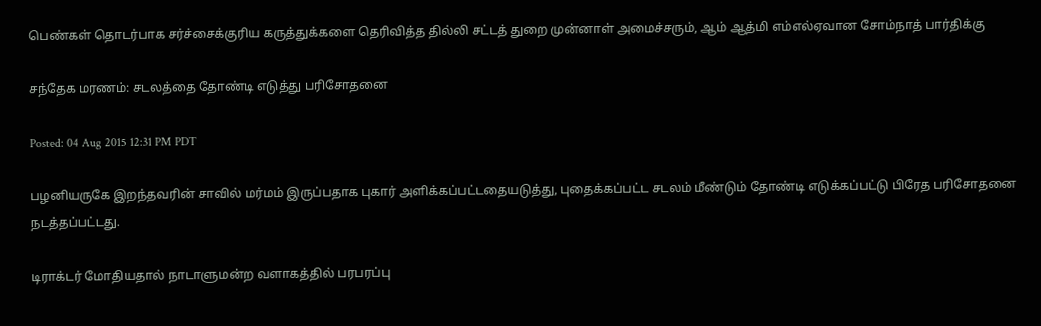பெண்கள் தொடர்பாக சர்ச்சைக்குரிய கருத்துக்களை தெரிவித்த தில்லி சட்டத் துறை முன்னாள் அமைச்சரும், ஆம் ஆத்மி எம்எல்ஏவான சோம்நாத் பார்திக்கு

சந்தேக மரணம்: சடலத்தை தோண்டி எடுத்து பரிசோதனை

Posted: 04 Aug 2015 12:31 PM PDT

பழனியருகே இறந்தவரின் சாவில் மர்மம் இருப்பதாக புகார் அளிக்கப்பட்டதையடுத்து, புதைக்கப்பட்ட சடலம் மீண்டும் தோண்டி எடுக்கப்பட்டு பிரேத பரிசோதனை நடத்தப்பட்டது.

டிராக்டர் மோதியதால் நாடாளுமன்ற வளாகத்தில் பரபரப்பு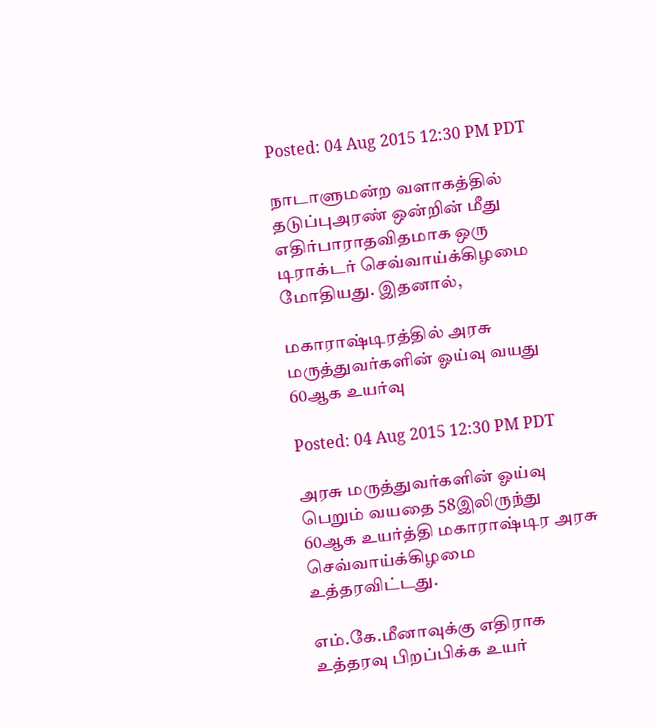Posted: 04 Aug 2015 12:30 PM PDT

நாடாளுமன்ற வளாகத்தில் தடுப்புஅரண் ஒன்றின் மீது எதிர்பாராதவிதமாக ஒரு டிராக்டர் செவ்வாய்க்கிழமை மோதியது. இதனால்,

மகாராஷ்டிரத்தில் அரசு மருத்துவர்களின் ஓய்வு வயது 60ஆக உயர்வு

Posted: 04 Aug 2015 12:30 PM PDT

அரசு மருத்துவர்களின் ஓய்வு பெறும் வயதை 58இலிருந்து 60ஆக உயர்த்தி மகாராஷ்டிர அரசு செவ்வாய்க்கிழமை உத்தரவிட்டது.

எம்.கே.மீனாவுக்கு எதிராக உத்தரவு பிறப்பிக்க உயர்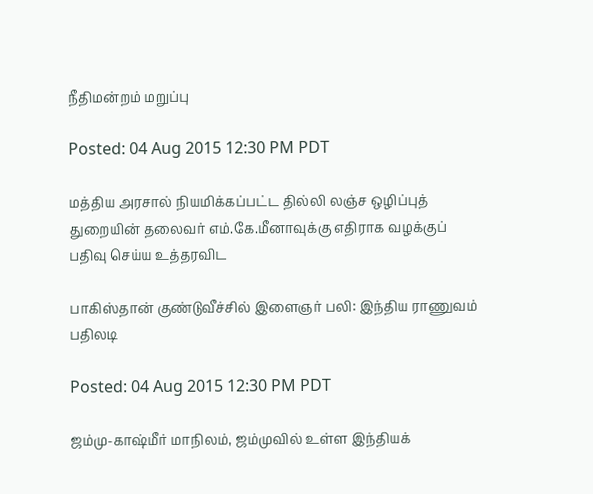நீதிமன்றம் மறுப்பு

Posted: 04 Aug 2015 12:30 PM PDT

மத்திய அரசால் நியமிக்கப்பட்ட தில்லி லஞ்ச ஒழிப்புத் துறையின் தலைவர் எம்.கே.மீனாவுக்கு எதிராக வழக்குப் பதிவு செய்ய உத்தரவிட

பாகிஸ்தான் குண்டுவீச்சில் இளைஞர் பலி: இந்திய ராணுவம் பதிலடி

Posted: 04 Aug 2015 12:30 PM PDT

ஜம்மு-காஷ்மீர் மாநிலம், ஜம்முவில் உள்ள இந்தியக்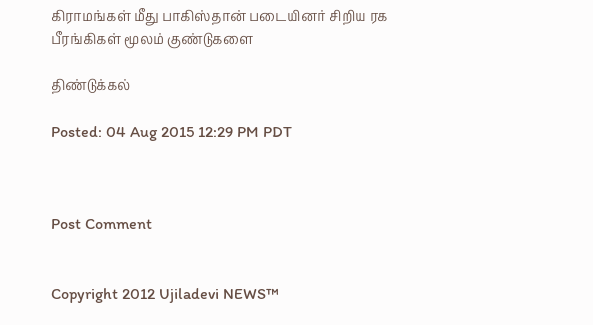கிராமங்கள் மீது பாகிஸ்தான் படையினர் சிறிய ரக பீரங்கிகள் மூலம் குண்டுகளை

திண்டுக்கல்

Posted: 04 Aug 2015 12:29 PM PDT



Post Comment


Copyright 2012 Ujiladevi NEWS™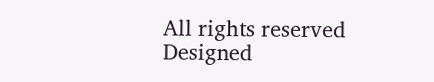All rights reserved Designed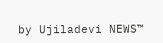by Ujiladevi NEWS™